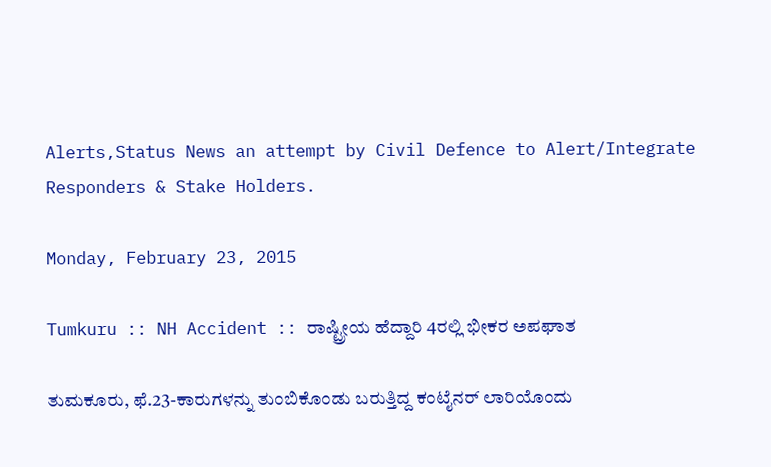Alerts,Status News an attempt by Civil Defence to Alert/Integrate Responders & Stake Holders.

Monday, February 23, 2015

Tumkuru :: NH Accident :: ರಾಷ್ಟ್ರೀಯ ಹೆದ್ದಾರಿ 4ರಲ್ಲಿ ಭೀಕರ ಅಪಘಾತ

ತುಮಕೂರು, ಫೆ.23-ಕಾರುಗಳನ್ನು ತುಂಬಿಕೊಂಡು ಬರುತ್ತಿದ್ದ ಕಂಟೈನರ್ ಲಾರಿಯೊಂದು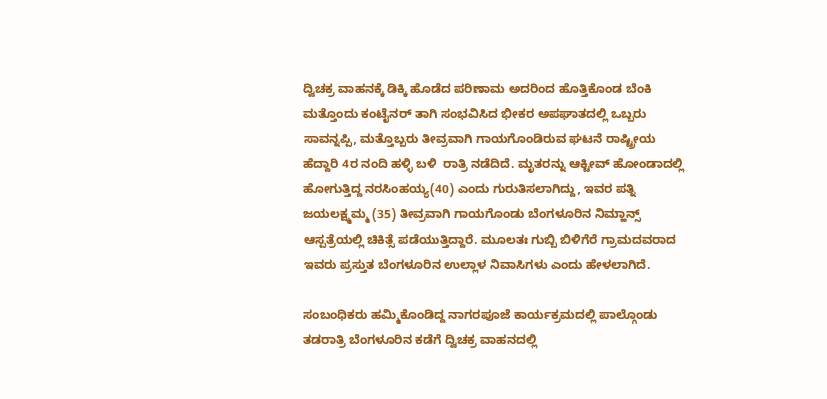ದ್ವಿಚಕ್ರ ವಾಹನಕ್ಕೆ ಡಿಕ್ಕಿ ಹೊಡೆದ ಪರಿಣಾಮ ಅದರಿಂದ ಹೊತ್ತಿಕೊಂಡ ಬೆಂಕಿ ಮತ್ತೊಂದು ಕಂಟೈನರ್ ತಾಗಿ ಸಂಭವಿಸಿದ ಭೀಕರ ಅಪಘಾತದಲ್ಲಿ ಒಬ್ಬರು ಸಾವನ್ನಪ್ಪಿ, ಮತ್ತೊಬ್ಬರು ತೀವ್ರವಾಗಿ ಗಾಯಗೊಂಡಿರುವ ಘಟನೆ ರಾಷ್ಟ್ರೀಯ ಹೆದ್ದಾರಿ 4ರ ನಂದಿ ಹಳ್ಳಿ ಬಳಿ  ರಾತ್ರಿ ನಡೆದಿದೆ. ಮೃತರನ್ನು ಆಕ್ಟೀವ್ ಹೋಂಡಾದಲ್ಲಿ ಹೋಗುತ್ತಿದ್ದ ನರಸಿಂಹಯ್ಯ(40) ಎಂದು ಗುರುತಿಸಲಾಗಿದ್ದು, ಇವರ ಪತ್ನಿ ಜಯಲಕ್ಷ್ಮಮ್ಮ (35) ತೀವ್ರವಾಗಿ ಗಾಯಗೊಂಡು ಬೆಂಗಳೂರಿನ ನಿಮ್ಹಾನ್ಸ್ ಆಸ್ಪತ್ರೆಯಲ್ಲಿ ಚಿಕಿತ್ಸೆ ಪಡೆಯುತ್ತಿದ್ದಾರೆ. ಮೂಲತಃ ಗುಬ್ಬಿ ಬಿಳಿಗೆರೆ ಗ್ರಾಮದವರಾದ ಇವರು ಪ್ರಸ್ತುತ ಬೆಂಗಳೂರಿನ ಉಲ್ಲಾಳ ನಿವಾಸಿಗಳು ಎಂದು ಹೇಳಲಾಗಿದೆ.

ಸಂಬಂಧಿಕರು ಹಮ್ಮಿಕೊಂಡಿದ್ದ ನಾಗರಪೂಜೆ ಕಾರ್ಯಕ್ರಮದಲ್ಲಿ ಪಾಲ್ಗೊಂಡು ತಡರಾತ್ರಿ ಬೆಂಗಳೂರಿನ ಕಡೆಗೆ ದ್ವಿಚಕ್ರ ವಾಹನದಲ್ಲಿ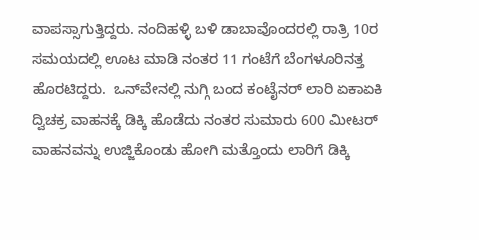ವಾಪಸ್ಸಾಗುತ್ತಿದ್ದರು. ನಂದಿಹಳ್ಳಿ ಬಳಿ ಡಾಬಾವೊಂದರಲ್ಲಿ ರಾತ್ರಿ 10ರ ಸಮಯದಲ್ಲಿ ಊಟ ಮಾಡಿ ನಂತರ 11 ಗಂಟೆಗೆ ಬೆಂಗಳೂರಿನತ್ತ ಹೊರಟಿದ್ದರು.  ಒನ್‌ವೇನಲ್ಲಿ ನುಗ್ಗಿ ಬಂದ ಕಂಟೈನರ್ ಲಾರಿ ಏಕಾಏಕಿ ದ್ವಿಚಕ್ರ ವಾಹನಕ್ಕೆ ಡಿಕ್ಕಿ ಹೊಡೆದು ನಂತರ ಸುಮಾರು 600 ಮೀಟರ್ ವಾಹನವನ್ನು ಉಜ್ಜಿಕೊಂಡು ಹೋಗಿ ಮತ್ತೊಂದು ಲಾರಿಗೆ ಡಿಕ್ಕಿ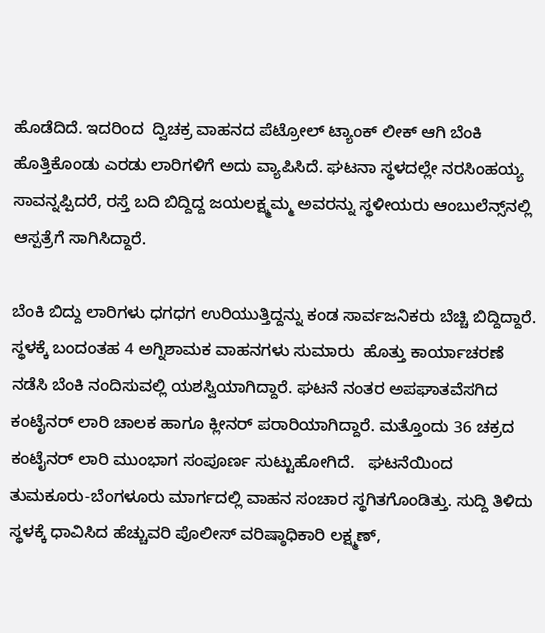ಹೊಡೆದಿದೆ. ಇದರಿಂದ  ದ್ವಿಚಕ್ರ ವಾಹನದ ಪೆಟ್ರೋಲ್ ಟ್ಯಾಂಕ್ ಲೀಕ್ ಆಗಿ ಬೆಂಕಿ ಹೊತ್ತಿಕೊಂಡು ಎರಡು ಲಾರಿಗಳಿಗೆ ಅದು ವ್ಯಾಪಿಸಿದೆ. ಘಟನಾ ಸ್ಥಳದಲ್ಲೇ ನರಸಿಂಹಯ್ಯ ಸಾವನ್ನಪ್ಪಿದರೆ, ರಸ್ತೆ ಬದಿ ಬಿದ್ದಿದ್ದ ಜಯಲಕ್ಷ್ಮಮ್ಮ ಅವರನ್ನು ಸ್ಥಳೀಯರು ಆಂಬುಲೆನ್ಸ್‌ನಲ್ಲಿ ಆಸ್ಪತ್ರೆಗೆ ಸಾಗಿಸಿದ್ದಾರೆ.

ಬೆಂಕಿ ಬಿದ್ದು ಲಾರಿಗಳು ಧಗಧಗ ಉರಿಯುತ್ತಿದ್ದನ್ನು ಕಂಡ ಸಾರ್ವಜನಿಕರು ಬೆಚ್ಚಿ ಬಿದ್ದಿದ್ದಾರೆ. ಸ್ಥಳಕ್ಕೆ ಬಂದಂತಹ 4 ಅಗ್ನಿಶಾಮಕ ವಾಹನಗಳು ಸುಮಾರು  ಹೊತ್ತು ಕಾರ್ಯಾಚರಣೆ ನಡೆಸಿ ಬೆಂಕಿ ನಂದಿಸುವಲ್ಲಿ ಯಶಸ್ವಿಯಾಗಿದ್ದಾರೆ. ಘಟನೆ ನಂತರ ಅಪಘಾತವೆಸಗಿದ ಕಂಟೈನರ್ ಲಾರಿ ಚಾಲಕ ಹಾಗೂ ಕ್ಲೀನರ್ ಪರಾರಿಯಾಗಿದ್ದಾರೆ. ಮತ್ತೊಂದು 36 ಚಕ್ರದ ಕಂಟೈನರ್ ಲಾರಿ ಮುಂಭಾಗ ಸಂಪೂರ್ಣ ಸುಟ್ಟುಹೋಗಿದೆ.   ಘಟನೆಯಿಂದ ತುಮಕೂರು-ಬೆಂಗಳೂರು ಮಾರ್ಗದಲ್ಲಿ ವಾಹನ ಸಂಚಾರ ಸ್ಥಗಿತಗೊಂಡಿತ್ತು. ಸುದ್ದಿ ತಿಳಿದು ಸ್ಥಳಕ್ಕೆ ಧಾವಿಸಿದ ಹೆಚ್ಚುವರಿ ಪೊಲೀಸ್ ವರಿಷ್ಠಾಧಿಕಾರಿ ಲಕ್ಷ್ಮಣ್,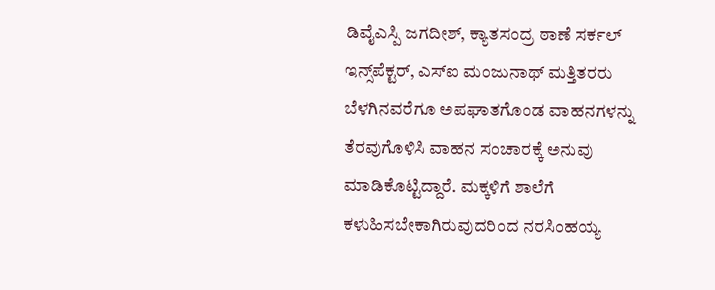ಡಿವೈಎಸ್ಪಿ ಜಗದೀಶ್, ಕ್ಯಾತಸಂದ್ರ ಠಾಣೆ ಸರ್ಕಲ್ ಇನ್ಸ್‌ಪೆಕ್ಟರ್, ಎಸ್‌ಐ ಮಂಜುನಾಥ್ ಮತ್ತಿತರರು ಬೆಳಗಿನವರೆಗೂ ಅಪಘಾತಗೊಂಡ ವಾಹನಗಳನ್ನು  ತೆರವುಗೊಳಿಸಿ ವಾಹನ ಸಂಚಾರಕ್ಕೆ ಅನುವು ಮಾಡಿಕೊಟ್ಟಿದ್ದಾರೆ. ಮಕ್ಕಳಿಗೆ ಶಾಲೆಗೆ ಕಳುಹಿಸಬೇಕಾಗಿರುವುದರಿಂದ ನರಸಿಂಹಯ್ಯ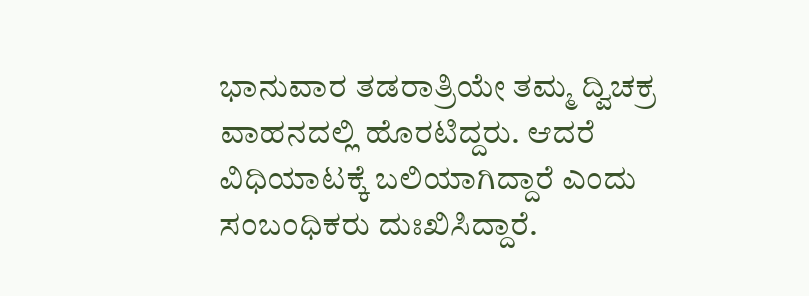ಭಾನುವಾರ ತಡರಾತ್ರಿಯೇ ತಮ್ಮ ದ್ವಿಚಕ್ರ ವಾಹನದಲ್ಲಿ ಹೊರಟಿದ್ದರು. ಆದರೆ   ವಿಧಿಯಾಟಕ್ಕೆ ಬಲಿಯಾಗಿದ್ದಾರೆ ಎಂದು ಸಂಬಂಧಿಕರು ದುಃಖಿಸಿದ್ದಾರೆ.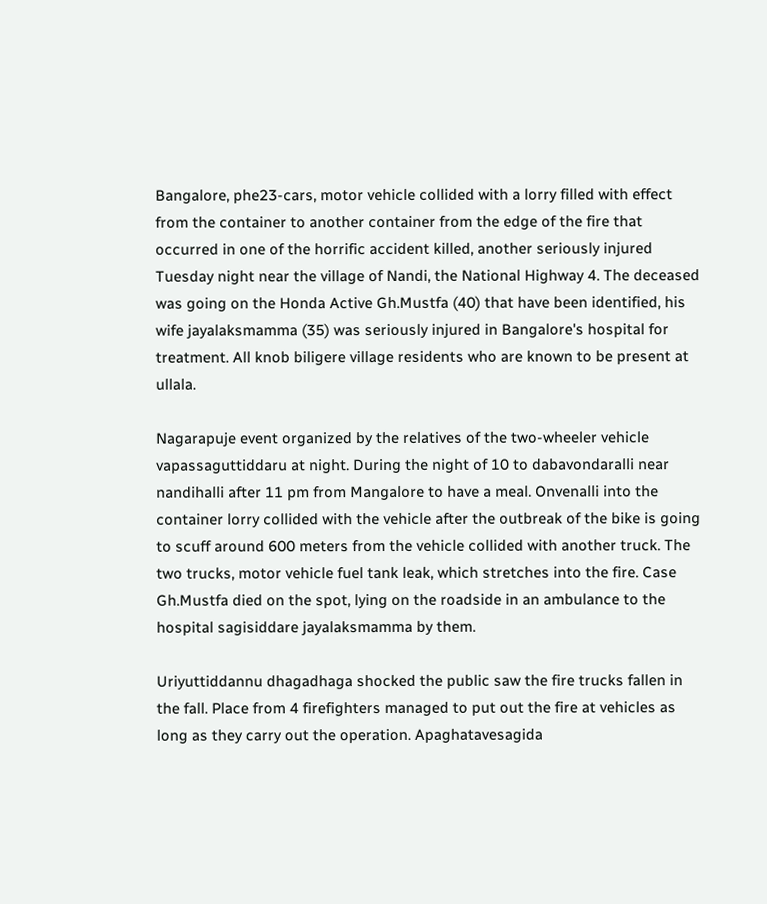Bangalore, phe23-cars, motor vehicle collided with a lorry filled with effect from the container to another container from the edge of the fire that occurred in one of the horrific accident killed, another seriously injured Tuesday night near the village of Nandi, the National Highway 4. The deceased was going on the Honda Active Gh.Mustfa (40) that have been identified, his wife jayalaksmamma (35) was seriously injured in Bangalore's hospital for treatment. All knob biligere village residents who are known to be present at ullala.

Nagarapuje event organized by the relatives of the two-wheeler vehicle vapassaguttiddaru at night. During the night of 10 to dabavondaralli near nandihalli after 11 pm from Mangalore to have a meal. Onvenalli into the container lorry collided with the vehicle after the outbreak of the bike is going to scuff around 600 meters from the vehicle collided with another truck. The two trucks, motor vehicle fuel tank leak, which stretches into the fire. Case Gh.Mustfa died on the spot, lying on the roadside in an ambulance to the hospital sagisiddare jayalaksmamma by them.

Uriyuttiddannu dhagadhaga shocked the public saw the fire trucks fallen in the fall. Place from 4 firefighters managed to put out the fire at vehicles as long as they carry out the operation. Apaghatavesagida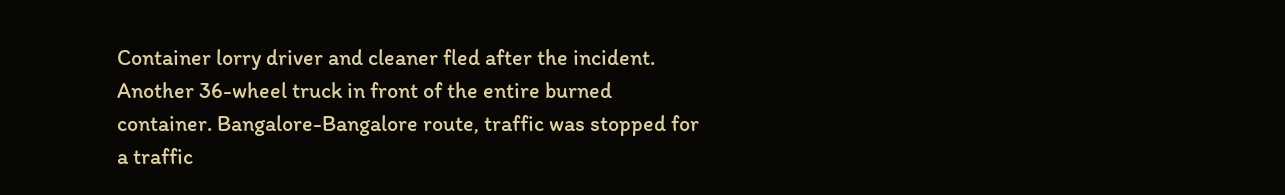Container lorry driver and cleaner fled after the incident. Another 36-wheel truck in front of the entire burned container. Bangalore-Bangalore route, traffic was stopped for a traffic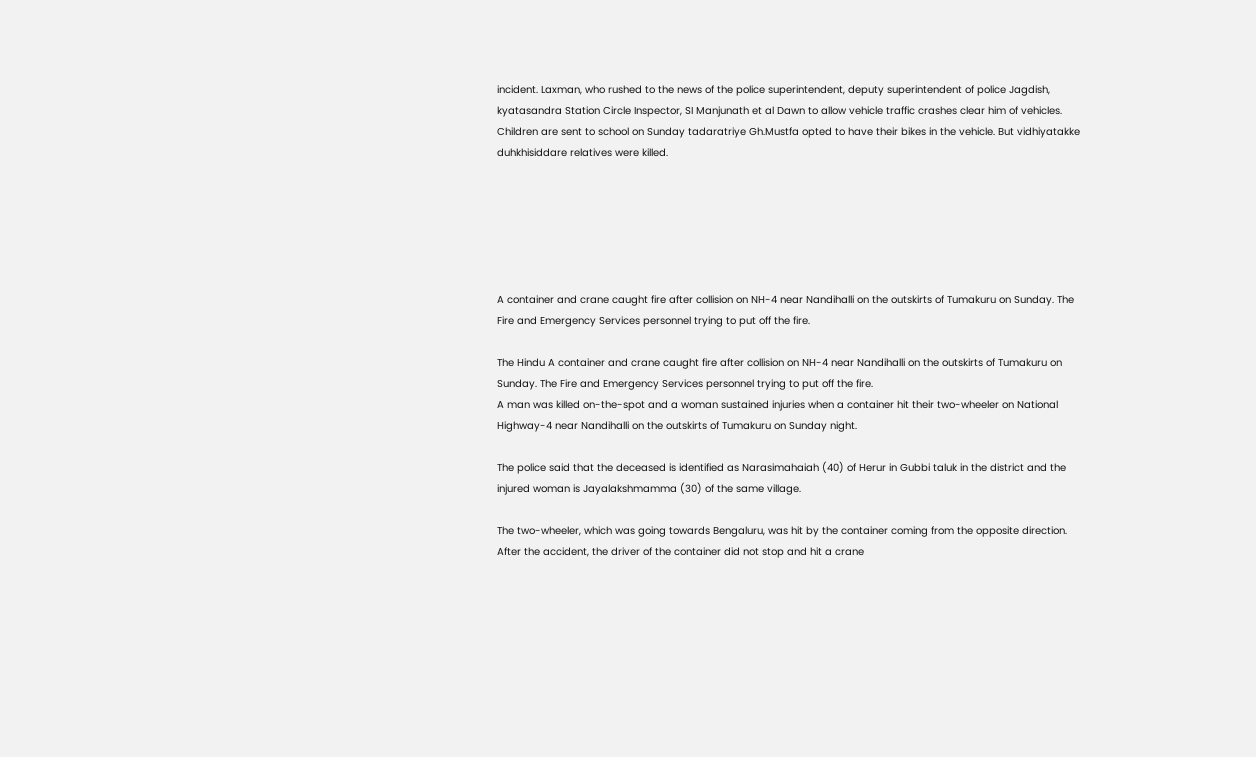incident. Laxman, who rushed to the news of the police superintendent, deputy superintendent of police Jagdish, kyatasandra Station Circle Inspector, SI Manjunath et al Dawn to allow vehicle traffic crashes clear him of vehicles. Children are sent to school on Sunday tadaratriye Gh.Mustfa opted to have their bikes in the vehicle. But vidhiyatakke duhkhisiddare relatives were killed.






A container and crane caught fire after collision on NH-4 near Nandihalli on the outskirts of Tumakuru on Sunday. The Fire and Emergency Services personnel trying to put off the fire.

The Hindu A container and crane caught fire after collision on NH-4 near Nandihalli on the outskirts of Tumakuru on Sunday. The Fire and Emergency Services personnel trying to put off the fire.
A man was killed on-the-spot and a woman sustained injuries when a container hit their two-wheeler on National Highway-4 near Nandihalli on the outskirts of Tumakuru on Sunday night.

The police said that the deceased is identified as Narasimahaiah (40) of Herur in Gubbi taluk in the district and the injured woman is Jayalakshmamma (30) of the same village.

The two-wheeler, which was going towards Bengaluru, was hit by the container coming from the opposite direction. After the accident, the driver of the container did not stop and hit a crane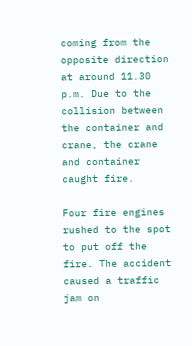coming from the opposite direction at around 11.30 p.m. Due to the collision between the container and crane, the crane and container caught fire.

Four fire engines rushed to the spot to put off the fire. The accident caused a traffic jam on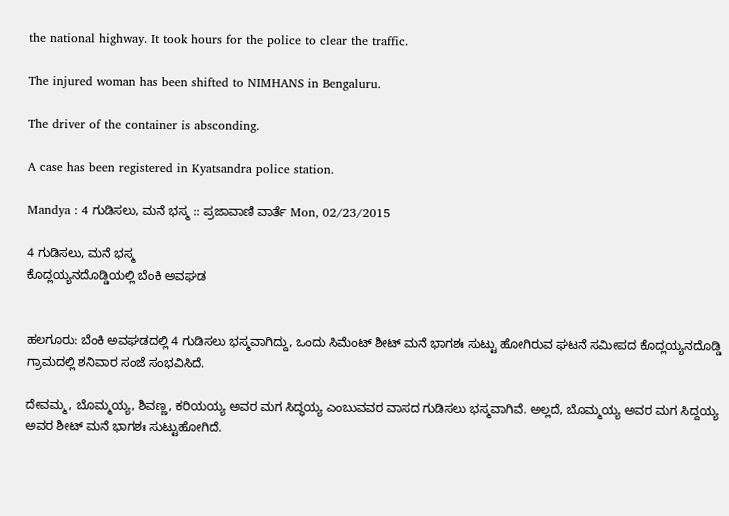the national highway. It took hours for the police to clear the traffic.

The injured woman has been shifted to NIMHANS in Bengaluru.

The driver of the container is absconding.

A case has been registered in Kyatsandra police station.

Mandya : 4 ಗುಡಿಸಲು, ಮನೆ ಭಸ್ಮ :: ಪ್ರಜಾವಾಣಿ ವಾರ್ತೆ Mon, 02/23/2015

4 ಗುಡಿಸಲು, ಮನೆ ಭಸ್ಮ
ಕೊದ್ಲಯ್ಯನದೊಡ್ಡಿಯಲ್ಲಿ ಬೆಂಕಿ ಅವಘಡ


ಹಲಗೂರು: ಬೆಂಕಿ ಅವಘಡದಲ್ಲಿ 4 ಗುಡಿಸಲು ಭಸ್ಮವಾಗಿದ್ದು, ಒಂದು ಸಿಮೆಂಟ್‌ ಶೀಟ್‌ ಮನೆ ಭಾಗಶಃ ಸುಟ್ಟು ಹೋಗಿರುವ ಘಟನೆ ಸಮೀಪದ ಕೊದ್ಲಯ್ಯನದೊಡ್ಡಿ ಗ್ರಾಮದಲ್ಲಿ ಶನಿವಾರ ಸಂಜೆ ಸಂಭವಿಸಿದೆ.

ದೇವಮ್ಮ, ಬೊಮ್ಮಯ್ಯ, ಶಿವಣ್ಣ, ಕರಿಯಯ್ಯ ಅವರ ಮಗ ಸಿದ್ಧಯ್ಯ ಎಂಬುವವರ ವಾಸದ ಗುಡಿಸಲು ಭಸ್ಮವಾಗಿವೆ. ಅಲ್ಲದೆ, ಬೊಮ್ಮಯ್ಯ ಅವರ ಮಗ ಸಿದ್ದಯ್ಯ ಅವರ ಶೀಟ್‌ ಮನೆ ಭಾಗಶಃ ಸುಟ್ಟುಹೋಗಿದೆ.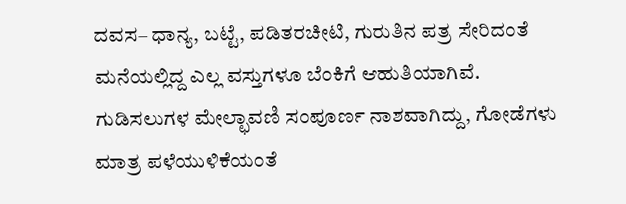ದವಸ– ಧಾನ್ಯ, ಬಟ್ಟೆ, ಪಡಿತರಚೀಟಿ, ಗುರುತಿನ ಪತ್ರ ಸೇರಿದಂತೆ ಮನೆಯಲ್ಲಿದ್ದ ಎಲ್ಲ ವಸ್ತುಗಳೂ ಬೆಂಕಿಗೆ ಆಹುತಿಯಾಗಿವೆ. ಗುಡಿಸಲುಗಳ ಮೇಲ್ಛಾವಣಿ ಸಂಪೂರ್ಣ ನಾಶವಾಗಿದ್ದು, ಗೋಡೆಗಳು ಮಾತ್ರ ಪಳೆಯುಳಿಕೆಯಂತೆ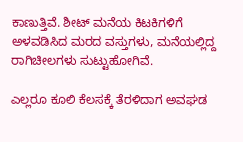ಕಾಣುತ್ತಿವೆ. ಶೀಟ್‌ ಮನೆಯ ಕಿಟಕಿಗಳಿಗೆ ಅಳವಡಿಸಿದ ಮರದ ವಸ್ತುಗಳು, ಮನೆಯಲ್ಲಿದ್ದ ರಾಗಿಚೀಲಗಳು ಸುಟ್ಟುಹೋಗಿವೆ.

ಎಲ್ಲರೂ ಕೂಲಿ ಕೆಲಸಕ್ಕೆ ತೆರಳಿದಾಗ ಅವಘಡ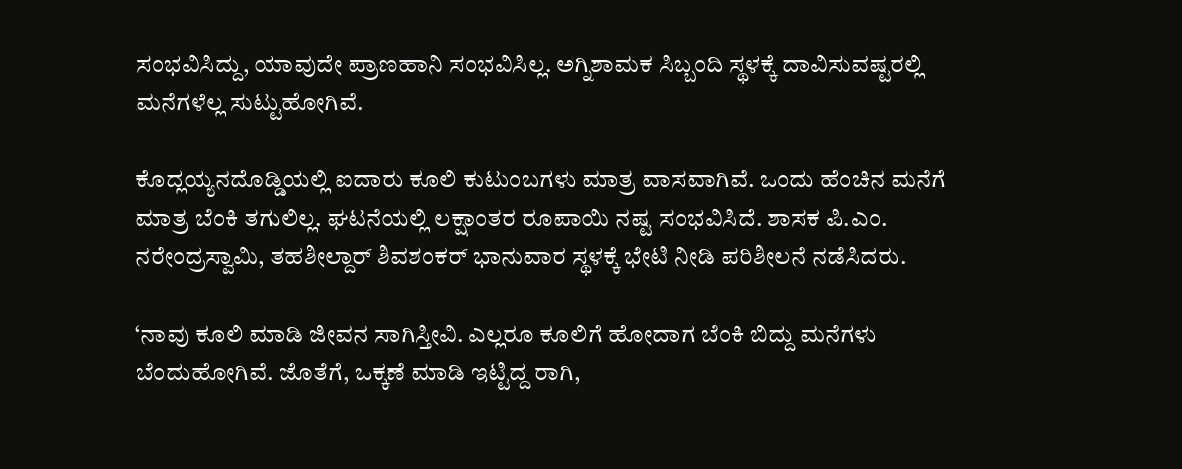ಸಂಭವಿಸಿದ್ದು, ಯಾವುದೇ ಪ್ರಾಣಹಾನಿ ಸಂಭವಿಸಿಲ್ಲ. ಅಗ್ನಿಶಾಮಕ ಸಿಬ್ಬಂದಿ ಸ್ಥಳಕ್ಕೆ ದಾವಿಸುವಷ್ಟರಲ್ಲಿ ಮನೆಗಳೆಲ್ಲ ಸುಟ್ಟುಹೋಗಿವೆ.

ಕೊದ್ಲಯ್ಯನದೊಡ್ಡಿಯಲ್ಲಿ ಐದಾರು ಕೂಲಿ ಕುಟುಂಬಗಳು ಮಾತ್ರ ವಾಸವಾಗಿವೆ. ಒಂದು ಹೆಂಚಿನ ಮನೆಗೆ ಮಾತ್ರ ಬೆಂಕಿ ತಗುಲಿಲ್ಲ. ಘಟನೆಯಲ್ಲಿ ಲಕ್ಷಾಂತರ ರೂಪಾಯಿ ನಷ್ಟ ಸಂಭವಿಸಿದೆ. ಶಾಸಕ ಪಿ.ಎಂ. ನರೇಂದ್ರಸ್ವಾಮಿ, ತಹಶೀಲ್ದಾರ್‌ ಶಿವಶಂಕರ್‌ ಭಾನುವಾರ ಸ್ಥಳಕ್ಕೆ ಭೇಟಿ ನೀಡಿ ಪರಿಶೀಲನೆ ನಡೆಸಿದರು.

‘ನಾವು ಕೂಲಿ ಮಾಡಿ ಜೀವನ ಸಾಗಿಸ್ತೀವಿ. ಎಲ್ಲರೂ ಕೂಲಿಗೆ ಹೋದಾಗ ಬೆಂಕಿ ಬಿದ್ದು ಮನೆಗಳು ಬೆಂದುಹೋಗಿವೆ. ಜೊತೆಗೆ, ಒಕ್ಕಣೆ ಮಾಡಿ ಇಟ್ಟಿದ್ದ ರಾಗಿ,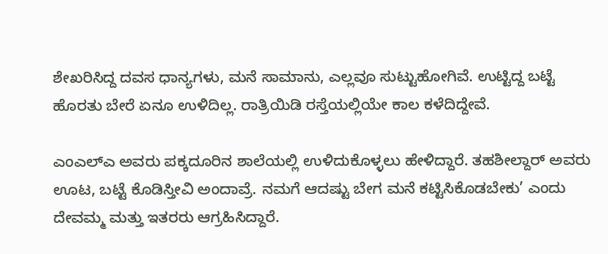ಶೇಖರಿಸಿದ್ದ ದವಸ ಧಾನ್ಯಗಳು, ಮನೆ ಸಾಮಾನು, ಎಲ್ಲವೂ ಸುಟ್ಟುಹೋಗಿವೆ. ಉಟ್ಟಿದ್ದ ಬಟ್ಟೆ ಹೊರತು ಬೇರೆ ಏನೂ ಉಳಿದಿಲ್ಲ. ರಾತ್ರಿಯಿಡಿ ರಸ್ತೆಯಲ್ಲಿಯೇ ಕಾಲ ಕಳೆದಿದ್ದೇವೆ.

ಎಂಎಲ್‌ಎ ಅವರು ಪಕ್ಕದೂರಿನ ಶಾಲೆಯಲ್ಲಿ ಉಳಿದುಕೊಳ್ಳಲು ಹೇಳಿದ್ದಾರೆ. ತಹಶೀಲ್ದಾರ್‌ ಅವರು ಊಟ, ಬಟ್ಟೆ ಕೊಡಿಸ್ತೀವಿ ಅಂದಾವ್ರೆ. ನಮಗೆ ಆದಷ್ಟು ಬೇಗ ಮನೆ ಕಟ್ಟಿಸಿಕೊಡಬೇಕು’ ಎಂದು ದೇವಮ್ಮ ಮತ್ತು ಇತರರು ಆಗ್ರಹಿಸಿದ್ದಾರೆ.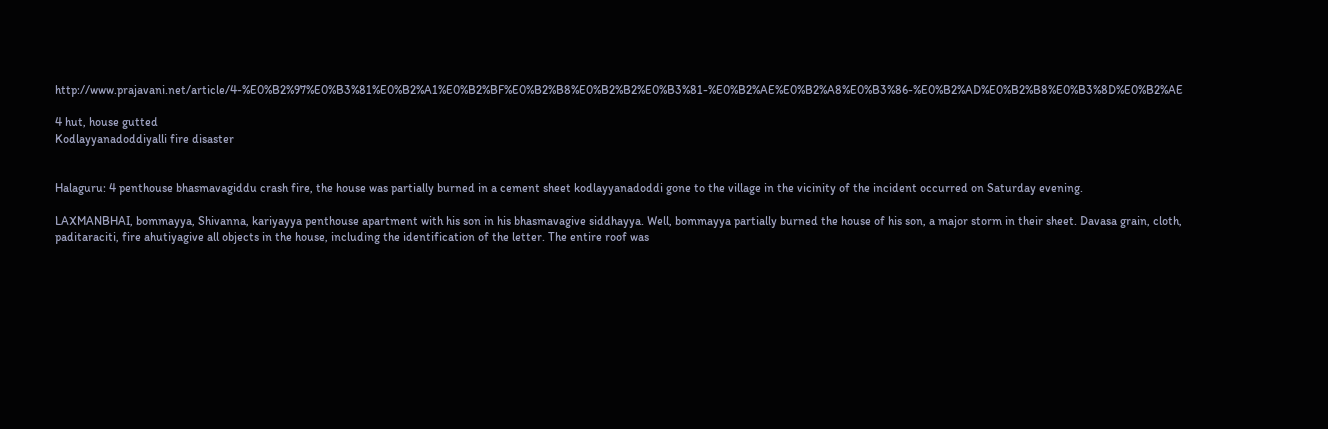http://www.prajavani.net/article/4-%E0%B2%97%E0%B3%81%E0%B2%A1%E0%B2%BF%E0%B2%B8%E0%B2%B2%E0%B3%81-%E0%B2%AE%E0%B2%A8%E0%B3%86-%E0%B2%AD%E0%B2%B8%E0%B3%8D%E0%B2%AE

4 hut, house gutted
Kodlayyanadoddiyalli fire disaster


Halaguru: 4 penthouse bhasmavagiddu crash fire, the house was partially burned in a cement sheet kodlayyanadoddi gone to the village in the vicinity of the incident occurred on Saturday evening.

LAXMANBHAI, bommayya, Shivanna, kariyayya penthouse apartment with his son in his bhasmavagive siddhayya. Well, bommayya partially burned the house of his son, a major storm in their sheet. Davasa grain, cloth, paditaraciti, fire ahutiyagive all objects in the house, including the identification of the letter. The entire roof was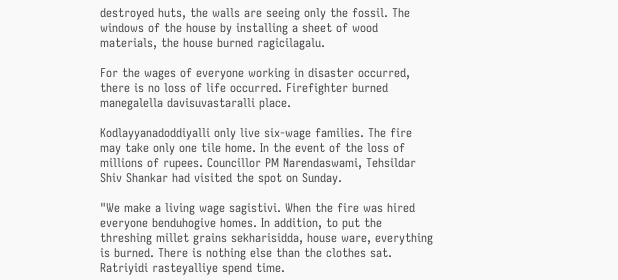destroyed huts, the walls are seeing only the fossil. The windows of the house by installing a sheet of wood materials, the house burned ragicilagalu.

For the wages of everyone working in disaster occurred, there is no loss of life occurred. Firefighter burned manegalella davisuvastaralli place.

Kodlayyanadoddiyalli only live six-wage families. The fire may take only one tile home. In the event of the loss of millions of rupees. Councillor PM Narendaswami, Tehsildar Shiv Shankar had visited the spot on Sunday.

"We make a living wage sagistivi. When the fire was hired everyone benduhogive homes. In addition, to put the threshing millet grains sekharisidda, house ware, everything is burned. There is nothing else than the clothes sat. Ratriyidi rasteyalliye spend time.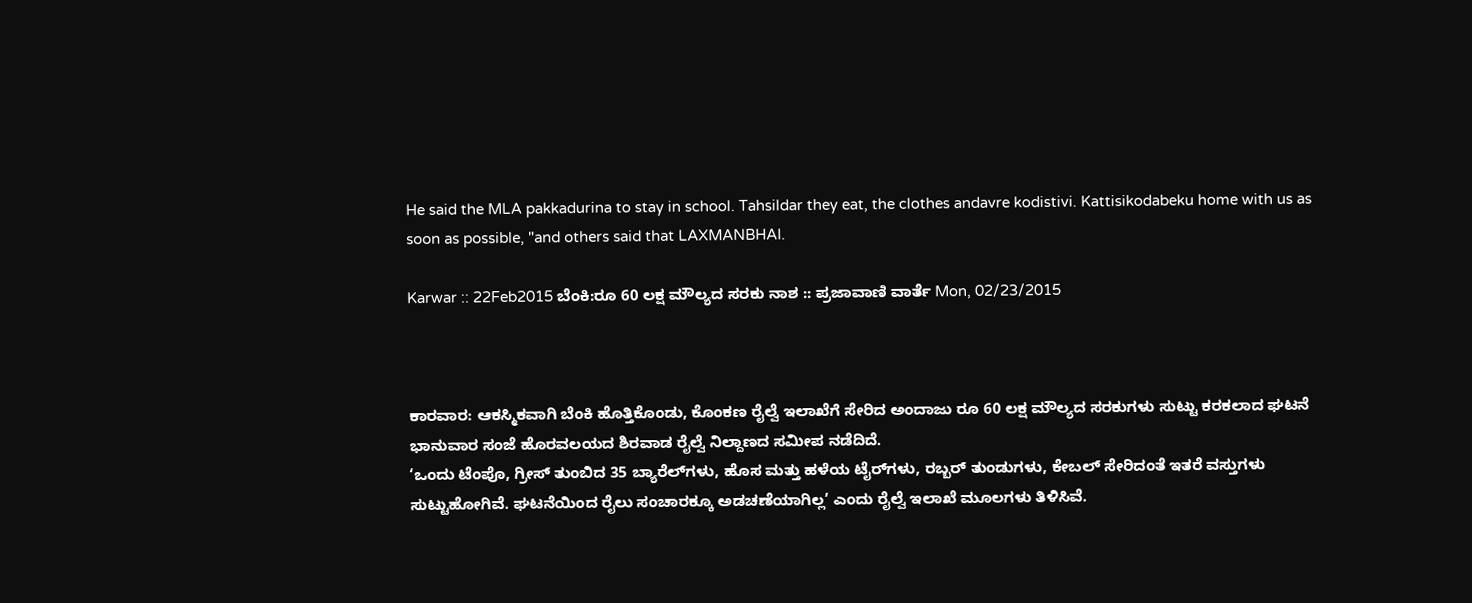He said the MLA pakkadurina to stay in school. Tahsildar they eat, the clothes andavre kodistivi. Kattisikodabeku home with us as soon as possible, "and others said that LAXMANBHAI.

Karwar :: 22Feb2015 ಬೆಂಕಿ:ರೂ 60 ಲಕ್ಷ ಮೌಲ್ಯದ ಸರಕು ನಾಶ :: ಪ್ರಜಾವಾಣಿ ವಾರ್ತೆ Mon, 02/23/2015



ಕಾರವಾರ: ಆಕಸ್ಮಿಕವಾಗಿ ಬೆಂಕಿ ಹೊತ್ತಿಕೊಂಡು, ಕೊಂಕಣ ರೈಲ್ವೆ ಇಲಾಖೆಗೆ ಸೇರಿದ ಅಂದಾಜು ರೂ 60 ಲಕ್ಷ ಮೌಲ್ಯದ ಸರಕುಗಳು ಸುಟ್ಟು ಕರಕಲಾದ ಘಟನೆ ಭಾನುವಾರ ಸಂಜೆ ಹೊರವಲಯದ ಶಿರವಾಡ ರೈಲ್ವೆ ನಿಲ್ದಾಣದ ಸಮೀಪ ನಡೆದಿದೆ.
‘ಒಂದು ಟೆಂಪೊ, ಗ್ರೀಸ್‌ ತುಂಬಿದ 35 ಬ್ಯಾರೆಲ್‌ಗಳು, ಹೊಸ ಮತ್ತು ಹಳೆಯ ಟೈರ್‌ಗಳು, ರಬ್ಬರ್‌ ತುಂಡುಗಳು, ಕೇಬಲ್‌ ಸೇರಿದಂತೆ ಇತರೆ ವಸ್ತುಗಳು ಸುಟ್ಟುಹೋಗಿವೆ. ಘಟನೆಯಿಂದ ರೈಲು ಸಂಚಾರಕ್ಕೂ ಅಡಚಣೆಯಾಗಿಲ್ಲ’ ಎಂದು ರೈಲ್ವೆ ಇಲಾಖೆ ಮೂಲಗಳು ತಿಳಿಸಿವೆ.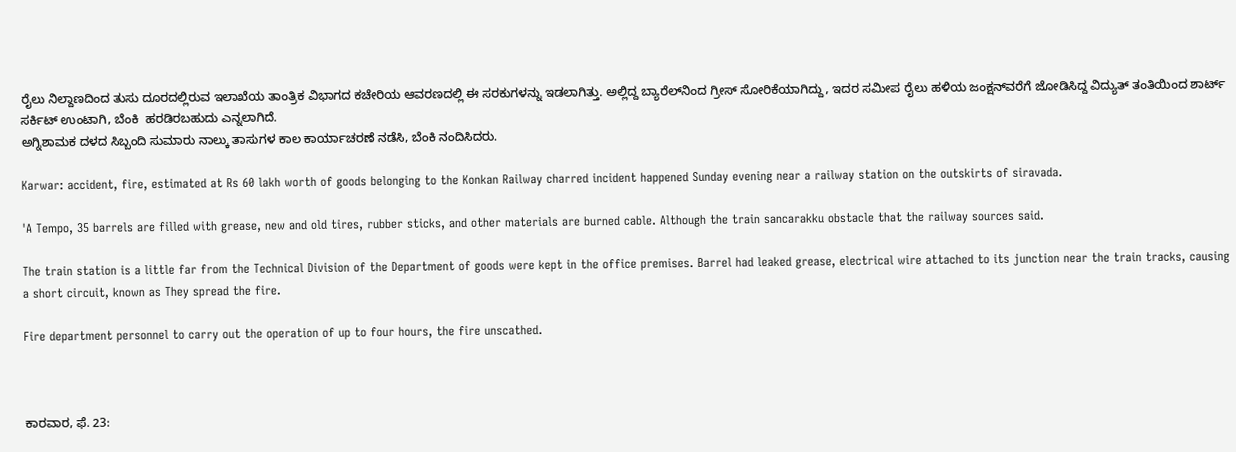ರೈಲು ನಿಲ್ದಾಣದಿಂದ ತುಸು ದೂರದಲ್ಲಿರುವ ಇಲಾಖೆಯ ತಾಂತ್ರಿಕ ವಿಭಾಗದ ಕಚೇರಿಯ ಆವರಣದಲ್ಲಿ ಈ ಸರಕುಗಳನ್ನು ಇಡಲಾಗಿತ್ತು. ಅಲ್ಲಿದ್ದ ಬ್ಯಾರೆಲ್‌ನಿಂದ ಗ್ರೀಸ್‌ ಸೋರಿಕೆಯಾಗಿದ್ದು, ಇದರ ಸಮೀಪ ರೈಲು ಹಳಿಯ ಜಂಕ್ಷನ್‌ವರೆಗೆ ಜೋಡಿಸಿದ್ದ ವಿದ್ಯುತ್‌ ತಂತಿಯಿಂದ ಶಾರ್ಟ್‌ ಸರ್ಕಿಟ್‌ ಉಂಟಾಗಿ, ಬೆಂಕಿ  ಹರಡಿರಬಹುದು ಎನ್ನಲಾಗಿದೆ.
ಅಗ್ನಿಶಾಮಕ ದಳದ ಸಿಬ್ಬಂದಿ ಸುಮಾರು ನಾಲ್ಕು ತಾಸುಗಳ ಕಾಲ ಕಾರ್ಯಾಚರಣೆ ನಡೆಸಿ, ಬೆಂಕಿ ನಂದಿಸಿದರು.

Karwar: accident, fire, estimated at Rs 60 lakh worth of goods belonging to the Konkan Railway charred incident happened Sunday evening near a railway station on the outskirts of siravada.

'A Tempo, 35 barrels are filled with grease, new and old tires, rubber sticks, and other materials are burned cable. Although the train sancarakku obstacle that the railway sources said.

The train station is a little far from the Technical Division of the Department of goods were kept in the office premises. Barrel had leaked grease, electrical wire attached to its junction near the train tracks, causing a short circuit, known as They spread the fire.

Fire department personnel to carry out the operation of up to four hours, the fire unscathed.



ಕಾರವಾರ, ಫೆ. 23: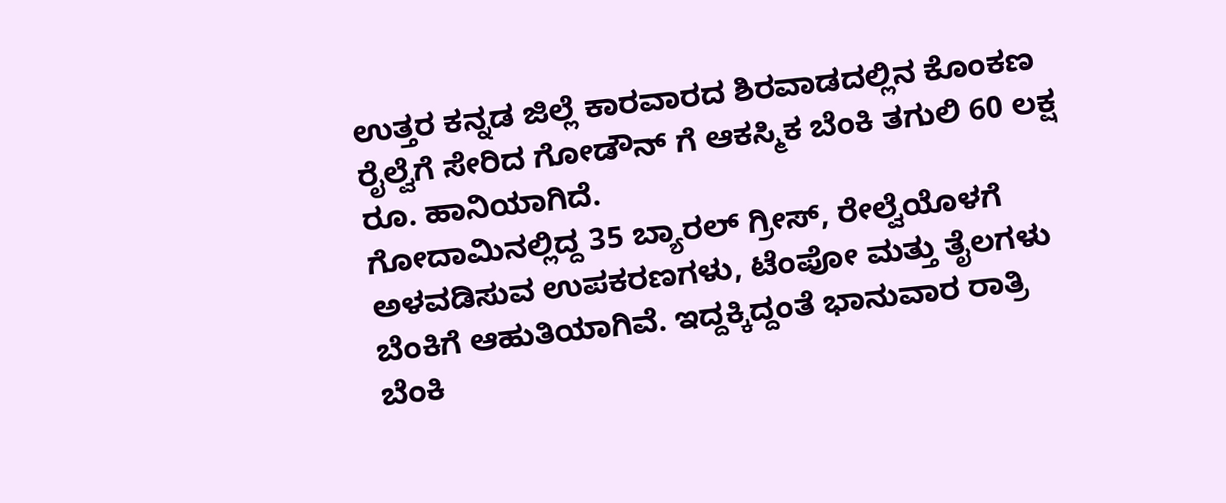ಉತ್ತರ ಕನ್ನಡ ಜಿಲ್ಲೆ ಕಾರವಾರದ ಶಿರವಾಡದಲ್ಲಿನ ಕೊಂಕಣ ರೈಲ್ವೆಗೆ ಸೇರಿದ ಗೋಡೌನ್ ಗೆ ಆಕಸ್ಮಿಕ ಬೆಂಕಿ ತಗುಲಿ 60 ಲಕ್ಷ ರೂ. ಹಾನಿಯಾಗಿದೆ.
ಗೋದಾಮಿನಲ್ಲಿದ್ದ 35 ಬ್ಯಾರಲ್ ಗ್ರೀಸ್, ರೇಲ್ವೆಯೊಳಗೆ ಅಳವಡಿಸುವ ಉಪಕರಣಗಳು, ಟೆಂಪೋ ಮತ್ತು ತೈಲಗಳು ಬೆಂಕಿಗೆ ಆಹುತಿಯಾಗಿವೆ. ಇದ್ದಕ್ಕಿದ್ದಂತೆ ಭಾನುವಾರ ರಾತ್ರಿ ಬೆಂಕಿ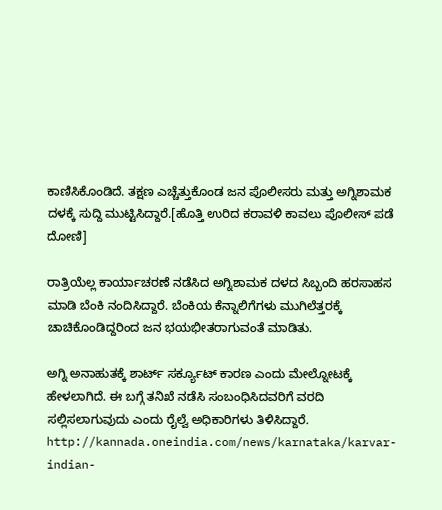ಕಾಣಿಸಿಕೊಂಡಿದೆ. ತಕ್ಷಣ ಎಚ್ಚೆತ್ತುಕೊಂಡ ಜನ ಪೊಲೀಸರು ಮತ್ತು ಅಗ್ನಿಶಾಮಕ ದಳಕ್ಕೆ ಸುದ್ದಿ ಮುಟ್ಟಿಸಿದ್ದಾರೆ.[ಹೊತ್ತಿ ಉರಿದ ಕರಾವಳಿ ಕಾವಲು ಪೊಲೀಸ್‌ ಪಡೆ ದೋಣಿ]

ರಾತ್ರಿಯೆಲ್ಲ ಕಾರ್ಯಾಚರಣೆ ನಡೆಸಿದ ಅಗ್ನಿಶಾಮಕ ದಳದ ಸಿಬ್ಬಂದಿ ಹರಸಾಹಸ ಮಾಡಿ ಬೆಂಕಿ ನಂದಿಸಿದ್ದಾರೆ. ಬೆಂಕಿಯ ಕೆನ್ನಾಲಿಗೆಗಳು ಮುಗಿಲೆತ್ತರಕ್ಕೆ ಚಾಚಿಕೊಂಡಿದ್ದರಿಂದ ಜನ ಭಯಭೀತರಾಗುವಂತೆ ಮಾಡಿತು.

ಅಗ್ನಿ ಅನಾಹುತಕ್ಕೆ ಶಾರ್ಟ್ ಸರ್ಕ್ಯೂಟ್ ಕಾರಣ ಎಂದು ಮೇಲ್ನೋಟಕ್ಕೆ ಹೇಳಲಾಗಿದೆ. ಈ ಬಗ್ಗೆ ತನಿಖೆ ನಡೆಸಿ ಸಂಬಂಧಿಸಿದವರಿಗೆ ವರದಿ ಸಲ್ಲಿಸಲಾಗುವುದು ಎಂದು ರೈಲ್ವೆ ಅಧಿಕಾರಿಗಳು ತಿಳಿಸಿದ್ದಾರೆ.
http://kannada.oneindia.com/news/karnataka/karvar-indian-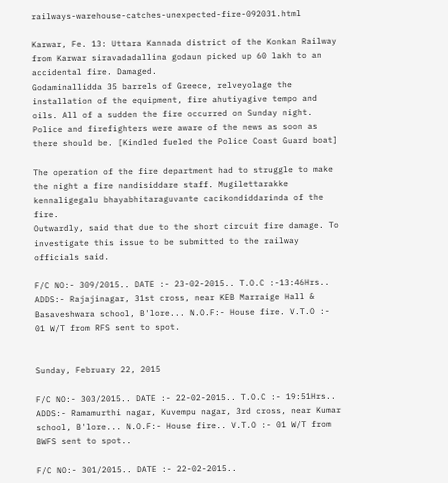railways-warehouse-catches-unexpected-fire-092031.html

Karwar, Fe. 13: Uttara Kannada district of the Konkan Railway from Karwar siravadadallina godaun picked up 60 lakh to an accidental fire. Damaged.
Godaminallidda 35 barrels of Greece, relveyolage the installation of the equipment, fire ahutiyagive tempo and oils. All of a sudden the fire occurred on Sunday night. Police and firefighters were aware of the news as soon as there should be. [Kindled fueled the Police Coast Guard boat]

The operation of the fire department had to struggle to make the night a fire nandisiddare staff. Mugilettarakke kennaligegalu bhayabhitaraguvante cacikondiddarinda of the fire.
Outwardly, said that due to the short circuit fire damage. To investigate this issue to be submitted to the railway officials said.

F/C NO:- 309/2015.. DATE :- 23-02-2015.. T.O.C :-13:46Hrs.. ADDS:- Rajajinagar, 31st cross, near KEB Marraige Hall & Basaveshwara school, B'lore... N.O.F:- House fire. V.T.O :- 01 W/T from RFS sent to spot.


Sunday, February 22, 2015

F/C NO:- 303/2015.. DATE :- 22-02-2015.. T.O.C :- 19:51Hrs.. ADDS:- Ramamurthi nagar, Kuvempu nagar, 3rd cross, near Kumar school, B'lore... N.O.F:- House fire.. V.T.O :- 01 W/T from BWFS sent to spot..

F/C NO:- 301/2015.. DATE :- 22-02-2015..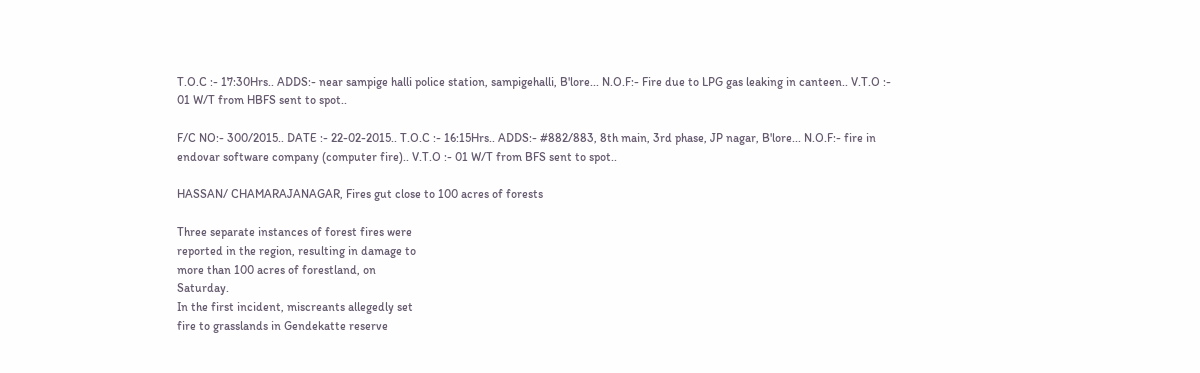T.O.C :- 17:30Hrs.. ADDS:- near sampige halli police station, sampigehalli, B'lore... N.O.F:- Fire due to LPG gas leaking in canteen.. V.T.O :- 01 W/T from HBFS sent to spot..

F/C NO:- 300/2015.. DATE :- 22-02-2015.. T.O.C :- 16:15Hrs.. ADDS:- #882/883, 8th main, 3rd phase, JP nagar, B'lore... N.O.F:- fire in endovar software company (computer fire).. V.T.O :- 01 W/T from BFS sent to spot..

HASSAN/ CHAMARAJANAGAR, Fires gut close to 100 acres of forests

Three separate instances of forest fires were
reported in the region, resulting in damage to
more than 100 acres of forestland, on
Saturday.
In the first incident, miscreants allegedly set
fire to grasslands in Gendekatte reserve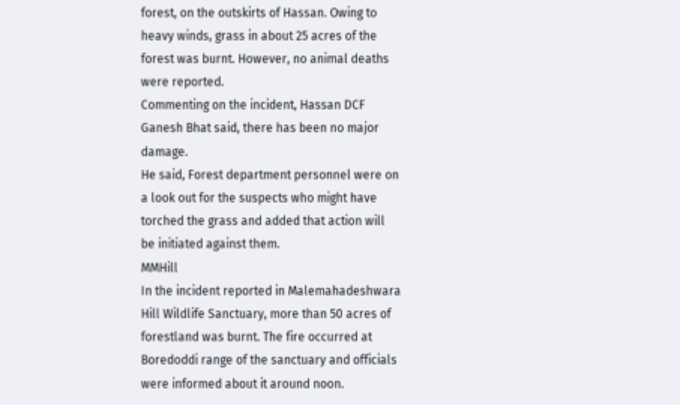forest, on the outskirts of Hassan. Owing to
heavy winds, grass in about 25 acres of the
forest was burnt. However, no animal deaths
were reported.
Commenting on the incident, Hassan DCF
Ganesh Bhat said, there has been no major
damage.
He said, Forest department personnel were on
a look out for the suspects who might have
torched the grass and added that action will
be initiated against them.
MMHill
In the incident reported in Malemahadeshwara
Hill Wildlife Sanctuary, more than 50 acres of
forestland was burnt. The fire occurred at
Boredoddi range of the sanctuary and officials
were informed about it around noon.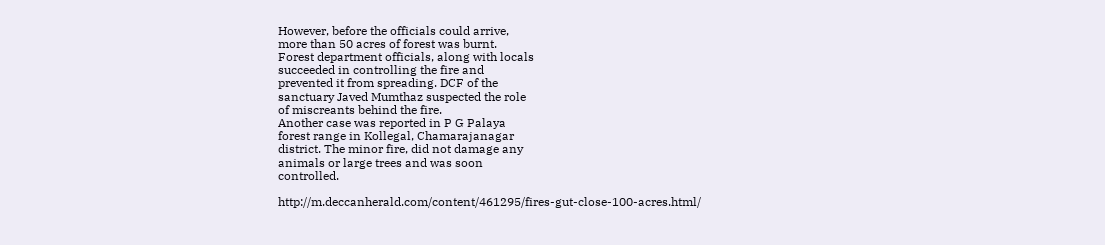However, before the officials could arrive,
more than 50 acres of forest was burnt.
Forest department officials, along with locals
succeeded in controlling the fire and
prevented it from spreading. DCF of the
sanctuary Javed Mumthaz suspected the role
of miscreants behind the fire.
Another case was reported in P G Palaya
forest range in Kollegal, Chamarajanagar
district. The minor fire, did not damage any
animals or large trees and was soon
controlled.

http://m.deccanherald.com/content/461295/fires-gut-close-100-acres.html/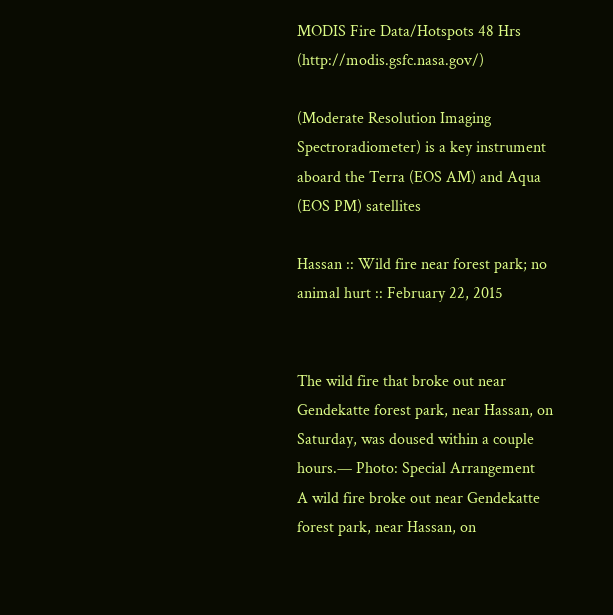MODIS Fire Data/Hotspots 48 Hrs (http://modis.gsfc.nasa.gov/)

(Moderate Resolution Imaging Spectroradiometer) is a key instrument aboard the Terra (EOS AM) and Aqua (EOS PM) satellites

Hassan :: Wild fire near forest park; no animal hurt :: February 22, 2015


The wild fire that broke out near Gendekatte forest park, near Hassan, on Saturday, was doused within a couple hours.— Photo: Special Arrangement
A wild fire broke out near Gendekatte forest park, near Hassan, on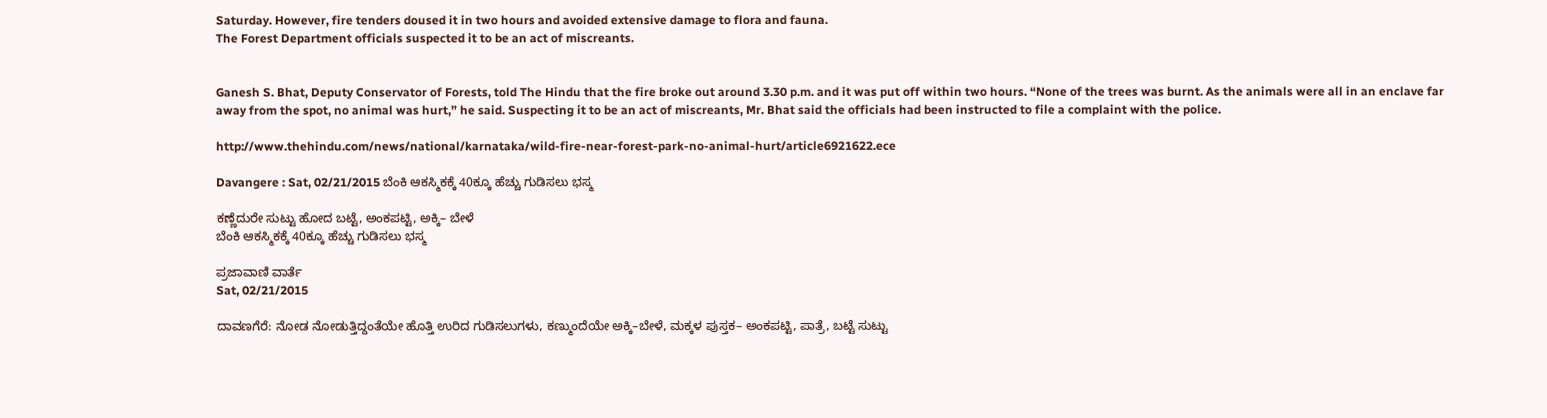Saturday. However, fire tenders doused it in two hours and avoided extensive damage to flora and fauna.
The Forest Department officials suspected it to be an act of miscreants.


Ganesh S. Bhat, Deputy Conservator of Forests, told The Hindu that the fire broke out around 3.30 p.m. and it was put off within two hours. “None of the trees was burnt. As the animals were all in an enclave far away from the spot, no animal was hurt,” he said. Suspecting it to be an act of miscreants, Mr. Bhat said the officials had been instructed to file a complaint with the police.

http://www.thehindu.com/news/national/karnataka/wild-fire-near-forest-park-no-animal-hurt/article6921622.ece

Davangere : Sat, 02/21/2015 ಬೆಂಕಿ ಆಕಸ್ಮಿಕಕ್ಕೆ 40ಕ್ಕೂ ಹೆಚ್ಚು ಗುಡಿಸಲು ಭಸ್ಮ

ಕಣ್ಣೆದುರೇ ಸುಟ್ಟು ಹೋದ ಬಟ್ಟೆ, ಅಂಕಪಟ್ಟಿ, ಅಕ್ಕಿ– ಬೇಳೆ
ಬೆಂಕಿ ಆಕಸ್ಮಿಕಕ್ಕೆ 40ಕ್ಕೂ ಹೆಚ್ಚು ಗುಡಿಸಲು ಭಸ್ಮ

ಪ್ರಜಾವಾಣಿ ವಾರ್ತೆ
Sat, 02/21/2015

ದಾವಣಗೆರೆ: ನೋಡ ನೋಡುತ್ತಿದ್ದಂತೆಯೇ ಹೊತ್ತಿ ಉರಿದ ಗುಡಿಸಲುಗಳು, ಕಣ್ಮುಂದೆಯೇ ಅಕ್ಕಿ–ಬೇಳೆ, ಮಕ್ಕಳ ಪುಸ್ತಕ– ಅಂಕಪಟ್ಟಿ, ಪಾತ್ರೆ, ಬಟ್ಟೆ ಸುಟ್ಟು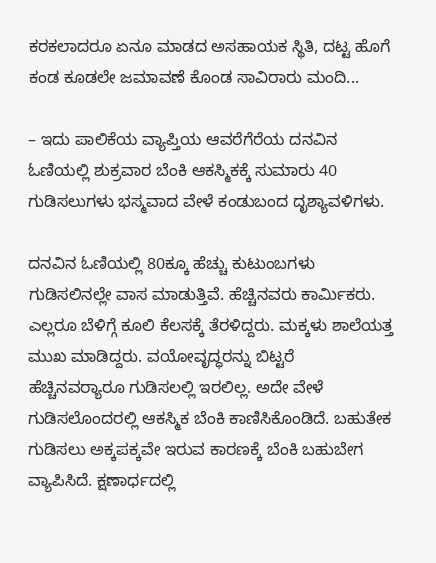ಕರಕಲಾದರೂ ಏನೂ ಮಾಡದ ಅಸಹಾಯಕ ಸ್ಥಿತಿ, ದಟ್ಟ ಹೊಗೆ ಕಂಡ ಕೂಡಲೇ ಜಮಾವಣೆ ಕೊಂಡ ಸಾವಿರಾರು ಮಂದಿ...

– ಇದು ಪಾಲಿಕೆಯ ವ್ಯಾಪ್ತಿಯ ಆವರೆಗೆರೆಯ ದನವಿನ ಓಣಿಯಲ್ಲಿ ಶುಕ್ರವಾರ ಬೆಂಕಿ ಆಕಸ್ಮಿಕಕ್ಕೆ ಸುಮಾರು 40 ಗುಡಿಸಲುಗಳು ಭಸ್ಮವಾದ ವೇಳೆ ಕಂಡುಬಂದ ದೃಶ್ಯಾವಳಿಗಳು.

ದನವಿನ ಓಣಿಯಲ್ಲಿ 80ಕ್ಕೂ ಹೆಚ್ಚು ಕುಟುಂಬಗಳು ಗುಡಿಸಲಿನಲ್ಲೇ ವಾಸ ಮಾಡುತ್ತಿವೆ. ಹೆಚ್ಚಿನವರು ಕಾರ್ಮಿಕರು. ಎಲ್ಲರೂ ಬೆಳಿಗ್ಗೆ ಕೂಲಿ ಕೆಲಸಕ್ಕೆ ತೆರಳಿದ್ದರು. ಮಕ್ಕಳು ಶಾಲೆಯತ್ತ ಮುಖ ಮಾಡಿದ್ದರು. ವಯೋವೃದ್ಧರನ್ನು ಬಿಟ್ಟರೆ ಹೆಚ್ಚಿನವರ್‍ಯಾರೂ ಗುಡಿಸಲಲ್ಲಿ ಇರಲಿಲ್ಲ. ಅದೇ ವೇಳೆ ಗುಡಿಸಲೊಂದರಲ್ಲಿ ಆಕಸ್ಮಿಕ ಬೆಂಕಿ ಕಾಣಿಸಿಕೊಂಡಿದೆ. ಬಹುತೇಕ ಗುಡಿಸಲು ಅಕ್ಕಪಕ್ಕವೇ ಇರುವ ಕಾರಣಕ್ಕೆ ಬೆಂಕಿ ಬಹುಬೇಗ ವ್ಯಾಪಿಸಿದೆ. ಕ್ಷಣಾರ್ಧದಲ್ಲಿ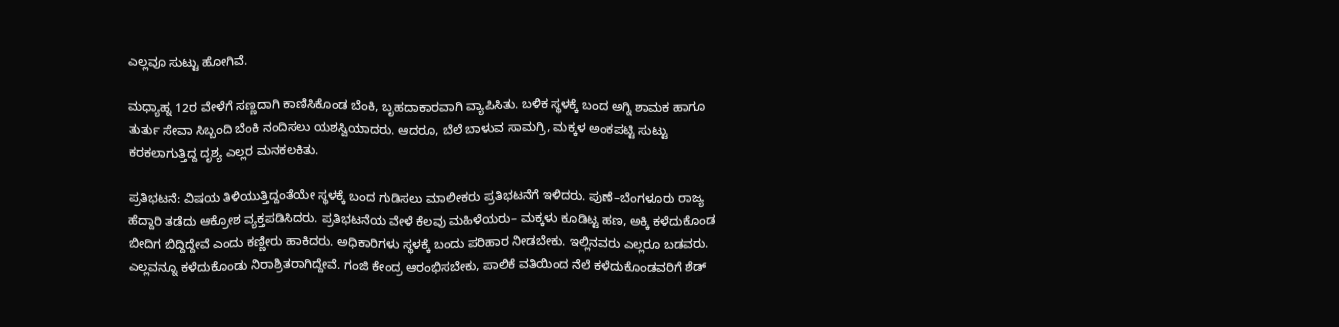ಎಲ್ಲವೂ ಸುಟ್ಟು ಹೋಗಿವೆ.

ಮಧ್ಯಾಹ್ನ 12ರ ವೇಳೆಗೆ ಸಣ್ಣದಾಗಿ ಕಾಣಿಸಿಕೊಂಡ ಬೆಂಕಿ, ಬೃಹದಾಕಾರವಾಗಿ ವ್ಯಾಪಿಸಿತು. ಬಳಿಕ ಸ್ಥಳಕ್ಕೆ ಬಂದ ಅಗ್ನಿ ಶಾಮಕ ಹಾಗೂ ತುರ್ತು ಸೇವಾ ಸಿಬ್ಬಂದಿ ಬೆಂಕಿ ನಂದಿಸಲು ಯಶಸ್ವಿಯಾದರು. ಆದರೂ, ಬೆಲೆ ಬಾಳುವ ಸಾಮಗ್ರಿ, ಮಕ್ಕಳ ಅಂಕಪಟ್ಟಿ ಸುಟ್ಟು ಕರಕಲಾಗುತ್ತಿದ್ದ ದೃಶ್ಯ ಎಲ್ಲರ ಮನಕಲಕಿತು.

ಪ್ರತಿಭಟನೆ: ವಿಷಯ ತಿಳಿಯುತ್ತಿದ್ದಂತೆಯೇ ಸ್ಥಳಕ್ಕೆ ಬಂದ ಗುಡಿಸಲು ಮಾಲೀಕರು ಪ್ರತಿಭಟನೆಗೆ ಇಳಿದರು. ಪುಣೆ–ಬೆಂಗಳೂರು ರಾಜ್ಯ ಹೆದ್ದಾರಿ ತಡೆದು ಆಕ್ರೋಶ ವ್ಯಕ್ತಪಡಿಸಿದರು. ಪ್ರತಿಭಟನೆಯ ವೇಳೆ ಕೆಲವು ಮಹಿಳೆಯರು– ಮಕ್ಕಳು ಕೂಡಿಟ್ಟ ಹಣ, ಅಕ್ಕಿ ಕಳೆದುಕೊಂಡ ಬೀದಿಗ ಬಿದ್ದಿದ್ದೇವೆ ಎಂದು ಕಣ್ಣೀರು ಹಾಕಿದರು. ಅಧಿಕಾರಿಗಳು ಸ್ಥಳಕ್ಕೆ ಬಂದು ಪರಿಹಾರ ನೀಡಬೇಕು. ಇಲ್ಲಿನವರು ಎಲ್ಲರೂ ಬಡವರು. ಎಲ್ಲವನ್ನೂ ಕಳೆದುಕೊಂಡು ನಿರಾಶ್ರಿತರಾಗಿದ್ದೇವೆ. ಗಂಜಿ ಕೇಂದ್ರ ಆರಂಭಿಸಬೇಕು, ಪಾಲಿಕೆ ವತಿಯಿಂದ ನೆಲೆ ಕಳೆದುಕೊಂಡವರಿಗೆ ಶೆಡ್‌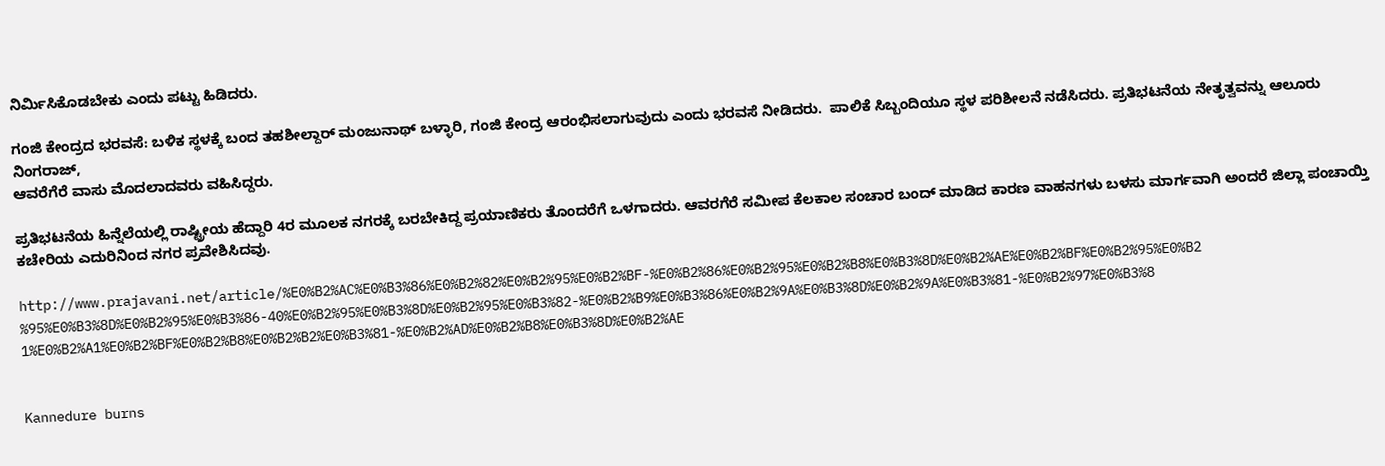ನಿರ್ಮಿಸಿಕೊಡಬೇಕು ಎಂದು ಪಟ್ಟು ಹಿಡಿದರು.

ಗಂಜಿ ಕೇಂದ್ರದ ಭರವಸೆ: ಬಳಿಕ ಸ್ಥಳಕ್ಕೆ ಬಂದ ತಹಶೀಲ್ದಾರ್‌ ಮಂಜುನಾಥ್‌ ಬಳ್ಳಾರಿ, ಗಂಜಿ ಕೇಂದ್ರ ಆರಂಭಿಸಲಾಗುವುದು ಎಂದು ಭರವಸೆ ನೀಡಿದರು.  ಪಾಲಿಕೆ ಸಿಬ್ಬಂದಿಯೂ ಸ್ಥಳ ಪರಿಶೀಲನೆ ನಡೆಸಿದರು. ಪ್ರತಿಭಟನೆಯ ನೇತೃತ್ವವನ್ನು ಆಲೂರು ನಿಂಗರಾಜ್‌,
ಆವರೆಗೆರೆ ವಾಸು ಮೊದಲಾದವರು ವಹಿಸಿದ್ದರು.

ಪ್ರತಿಭಟನೆಯ ಹಿನ್ನೆಲೆಯಲ್ಲಿ ರಾಷ್ಟ್ರೀಯ ಹೆದ್ದಾರಿ 4ರ ಮೂಲಕ ನಗರಕ್ಕೆ ಬರಬೇಕಿದ್ದ ಪ್ರಯಾಣಿಕರು ತೊಂದರೆಗೆ ಒಳಗಾದರು. ಆವರಗೆರೆ ಸಮೀಪ ಕೆಲಕಾಲ ಸಂಚಾರ ಬಂದ್‌ ಮಾಡಿದ ಕಾರಣ ವಾಹನಗಳು ಬಳಸು ಮಾರ್ಗವಾಗಿ ಅಂದರೆ ಜಿಲ್ಲಾ ಪಂಚಾಯ್ತಿ ಕಚೇರಿಯ ಎದುರಿನಿಂದ ನಗರ ಪ್ರವೇಶಿಸಿದವು.

http://www.prajavani.net/article/%E0%B2%AC%E0%B3%86%E0%B2%82%E0%B2%95%E0%B2%BF-%E0%B2%86%E0%B2%95%E0%B2%B8%E0%B3%8D%E0%B2%AE%E0%B2%BF%E0%B2%95%E0%B2%95%E0%B3%8D%E0%B2%95%E0%B3%86-40%E0%B2%95%E0%B3%8D%E0%B2%95%E0%B3%82-%E0%B2%B9%E0%B3%86%E0%B2%9A%E0%B3%8D%E0%B2%9A%E0%B3%81-%E0%B2%97%E0%B3%81%E0%B2%A1%E0%B2%BF%E0%B2%B8%E0%B2%B2%E0%B3%81-%E0%B2%AD%E0%B2%B8%E0%B3%8D%E0%B2%AE


Kannedure burns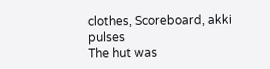clothes, Scoreboard, akki pulses
The hut was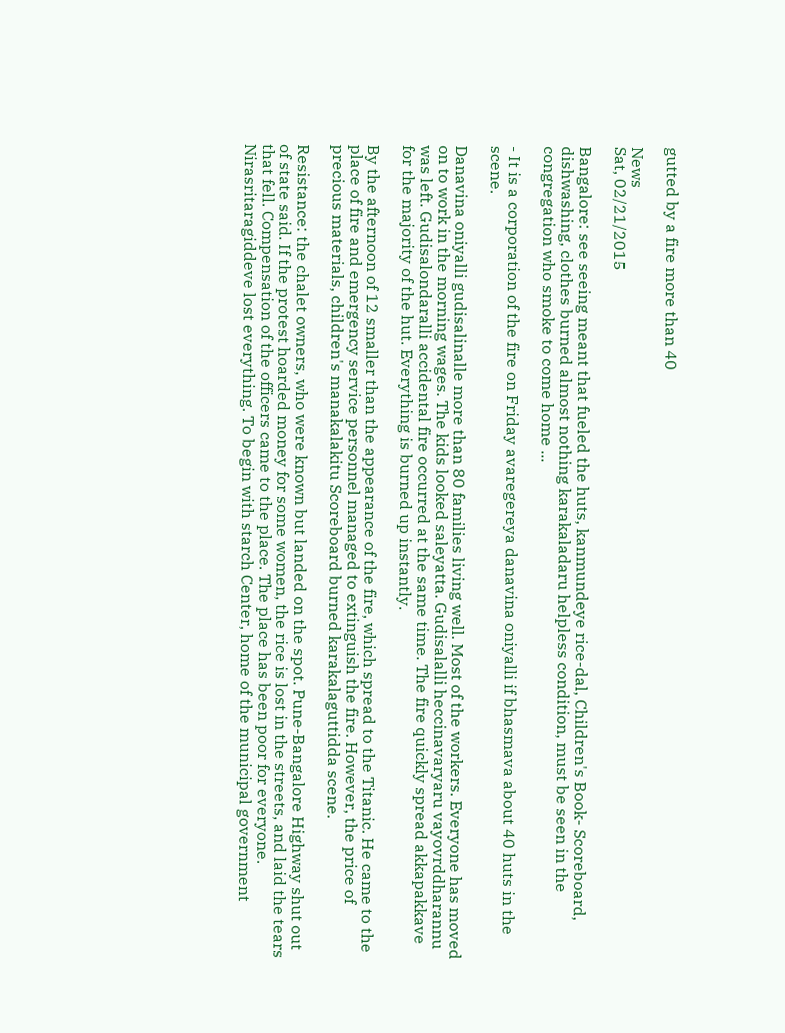gutted by a fire more than 40

News
Sat, 02/21/2015

Bangalore: see seeing meant that fueled the huts, kanmundeye rice-dal, Children's Book- Scoreboard, dishwashing, clothes burned almost nothing karakaladaru helpless condition, must be seen in the congregation who smoke to come home ...

- It is a corporation of the fire on Friday avaregereya danavina oniyalli if bhasmava about 40 huts in the scene.

Danavina oniyalli gudisalinalle more than 80 families living well. Most of the workers. Everyone has moved on to work in the morning wages. The kids looked saleyatta. Gudisalalli heccinavaryaru vayovrddharannu was left. Gudisalondaralli accidental fire occurred at the same time. The fire quickly spread akkapakkave for the majority of the hut. Everything is burned up instantly.

By the afternoon of 12 smaller than the appearance of the fire, which spread to the Titanic. He came to the place of fire and emergency service personnel managed to extinguish the fire. However, the price of precious materials, children's manakalakitu Scoreboard burned karakalaguttidda scene.

Resistance: the chalet owners, who were known but landed on the spot. Pune-Bangalore Highway shut out of state said. If the protest hoarded money for some women, the rice is lost in the streets, and laid the tears that fell. Compensation of the officers came to the place. The place has been poor for everyone. Nirasritaragiddeve lost everything. To begin with starch Center, home of the municipal government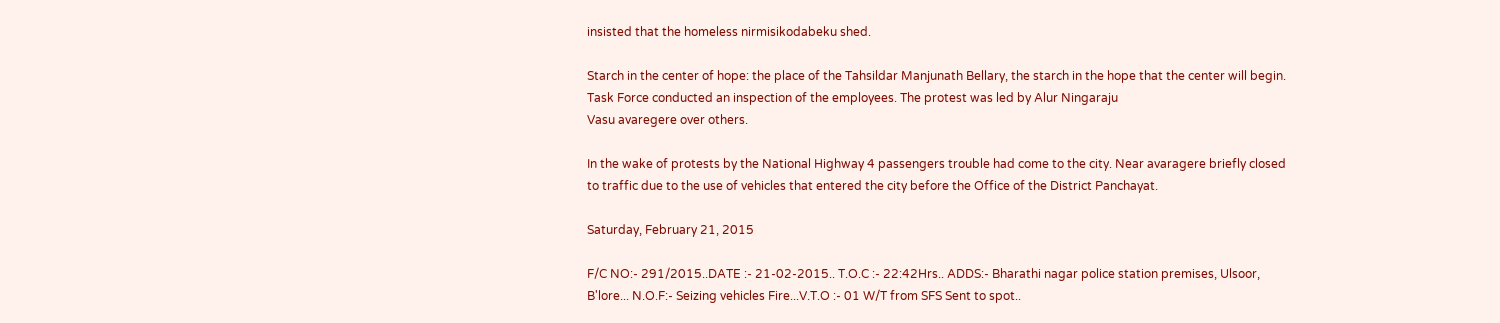insisted that the homeless nirmisikodabeku shed.

Starch in the center of hope: the place of the Tahsildar Manjunath Bellary, the starch in the hope that the center will begin. Task Force conducted an inspection of the employees. The protest was led by Alur Ningaraju
Vasu avaregere over others.

In the wake of protests by the National Highway 4 passengers trouble had come to the city. Near avaragere briefly closed to traffic due to the use of vehicles that entered the city before the Office of the District Panchayat.

Saturday, February 21, 2015

F/C NO:- 291/2015..DATE :- 21-02-2015.. T.O.C :- 22:42Hrs.. ADDS:- Bharathi nagar police station premises, Ulsoor, B'lore... N.O.F:- Seizing vehicles Fire...V.T.O :- 01 W/T from SFS Sent to spot..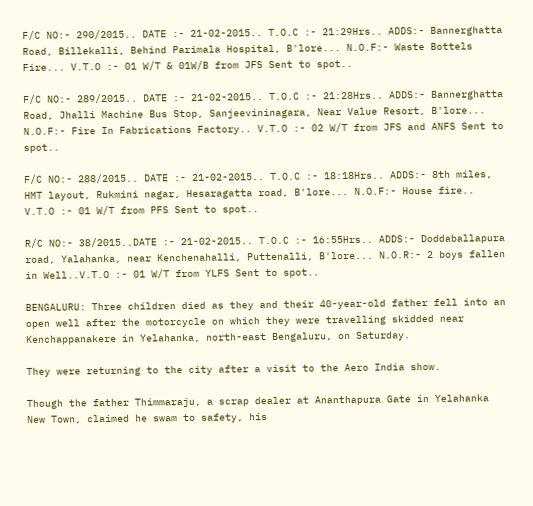F/C NO:- 290/2015.. DATE :- 21-02-2015.. T.O.C :- 21:29Hrs.. ADDS:- Bannerghatta Road, Billekalli, Behind Parimala Hospital, B'lore... N.O.F:- Waste Bottels Fire... V.T.O :- 01 W/T & 01W/B from JFS Sent to spot..

F/C NO:- 289/2015.. DATE :- 21-02-2015.. T.O.C :- 21:28Hrs.. ADDS:- Bannerghatta Road, Jhalli Machine Bus Stop, Sanjeevininagara, Near Value Resort, B'lore... N.O.F:- Fire In Fabrications Factory.. V.T.O :- 02 W/T from JFS and ANFS Sent to spot..

F/C NO:- 288/2015.. DATE :- 21-02-2015.. T.O.C :- 18:18Hrs.. ADDS:- 8th miles, HMT layout, Rukmini nagar, Hesaragatta road, B'lore... N.O.F:- House fire.. V.T.O :- 01 W/T from PFS Sent to spot..

R/C NO:- 38/2015..DATE :- 21-02-2015.. T.O.C :- 16:55Hrs.. ADDS:- Doddaballapura road, Yalahanka, near Kenchenahalli, Puttenalli, B'lore... N.O.R:- 2 boys fallen in Well..V.T.O :- 01 W/T from YLFS Sent to spot..

BENGALURU: Three children died as they and their 40-year-old father fell into an open well after the motorcycle on which they were travelling skidded near Kenchappanakere in Yelahanka, north-east Bengaluru, on Saturday.

They were returning to the city after a visit to the Aero India show.

Though the father Thimmaraju, a scrap dealer at Ananthapura Gate in Yelahanka New Town, claimed he swam to safety, his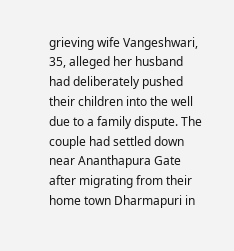grieving wife Vangeshwari, 35, alleged her husband had deliberately pushed their children into the well due to a family dispute. The couple had settled down near Ananthapura Gate after migrating from their home town Dharmapuri in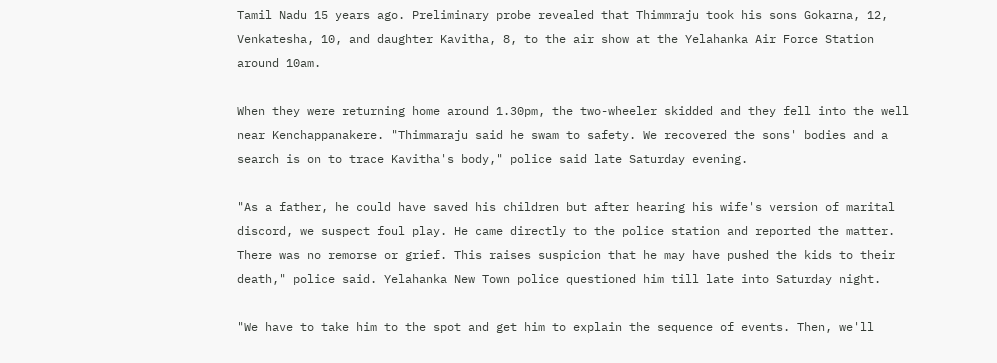Tamil Nadu 15 years ago. Preliminary probe revealed that Thimmraju took his sons Gokarna, 12, Venkatesha, 10, and daughter Kavitha, 8, to the air show at the Yelahanka Air Force Station around 10am.

When they were returning home around 1.30pm, the two-wheeler skidded and they fell into the well near Kenchappanakere. "Thimmaraju said he swam to safety. We recovered the sons' bodies and a search is on to trace Kavitha's body," police said late Saturday evening.

"As a father, he could have saved his children but after hearing his wife's version of marital discord, we suspect foul play. He came directly to the police station and reported the matter. There was no remorse or grief. This raises suspicion that he may have pushed the kids to their death," police said. Yelahanka New Town police questioned him till late into Saturday night.

"We have to take him to the spot and get him to explain the sequence of events. Then, we'll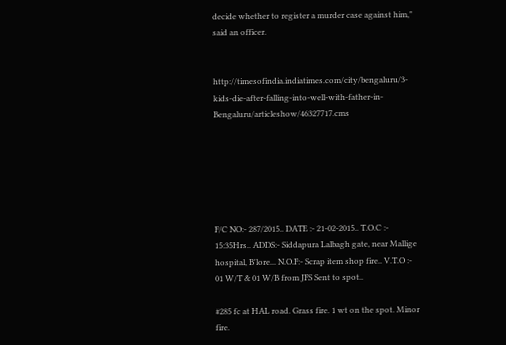decide whether to register a murder case against him," said an officer.


http://timesofindia.indiatimes.com/city/bengaluru/3-kids-die-after-falling-into-well-with-father-in-Bengaluru/articleshow/46327717.cms






F/C NO:- 287/2015.. DATE :- 21-02-2015.. T.O.C :- 15:35Hrs.. ADDS:- Siddapura Lalbagh gate, near Mallige hospital, B'lore... N.O.F:- Scrap item shop fire.. V.T.O :- 01 W/T & 01 W/B from JFS Sent to spot..

#285 fc at HAL road. Grass fire. 1 wt on the spot. Minor fire.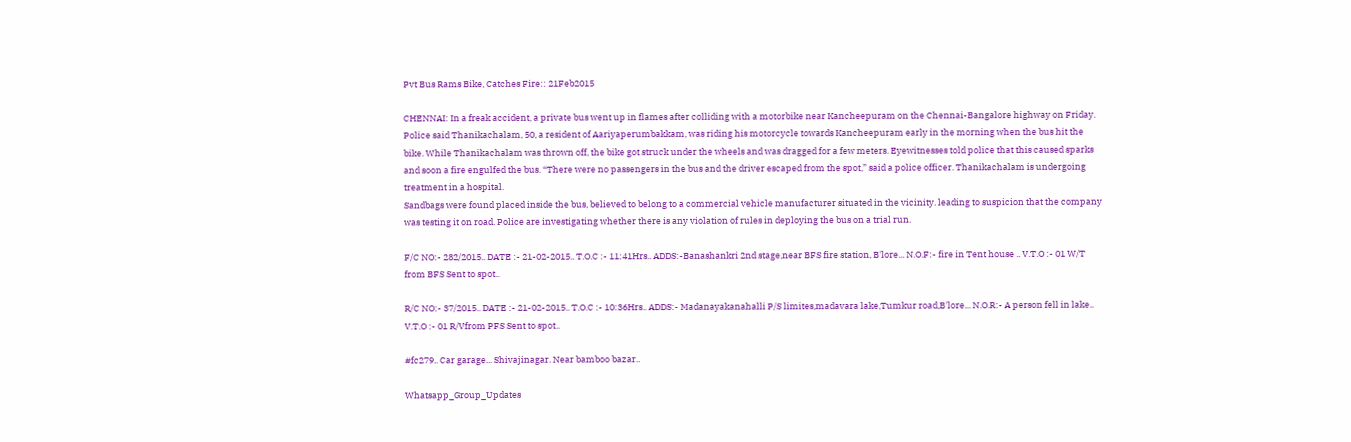Pvt Bus Rams Bike, Catches Fire:: 21Feb2015

CHENNAI: In a freak accident, a private bus went up in flames after colliding with a motorbike near Kancheepuram on the Chennai-Bangalore highway on Friday.
Police said Thanikachalam, 50, a resident of Aariyaperumbakkam, was riding his motorcycle towards Kancheepuram early in the morning when the bus hit the bike. While Thanikachalam was thrown off, the bike got struck under the wheels and was dragged for a few meters. Eyewitnesses told police that this caused sparks and soon a fire engulfed the bus. “There were no passengers in the bus and the driver escaped from the spot,” said a police officer. Thanikachalam is undergoing treatment in a hospital.
Sandbags were found placed inside the bus, believed to belong to a commercial vehicle manufacturer situated in the vicinity. leading to suspicion that the company was testing it on road. Police are investigating whether there is any violation of rules in deploying the bus on a trial run.

F/C NO:- 282/2015.. DATE :- 21-02-2015.. T.O.C :- 11:41Hrs.. ADDS:-Banashankri 2nd stage,near BFS fire station, B'lore... N.O.F:- fire in Tent house .. V.T.O :- 01 W/T from BFS Sent to spot..

R/C NO:- 37/2015.. DATE :- 21-02-2015.. T.O.C :- 10:36Hrs.. ADDS:- Madanayakanahalli P/S limites,madavara lake,Tumkur road,B'lore... N.O.R:- A person fell in lake.. V.T.O :- 01 R/Vfrom PFS Sent to spot..

#fc279.. Car garage... Shivajinagar. Near bamboo bazar..

Whatsapp_Group_Updates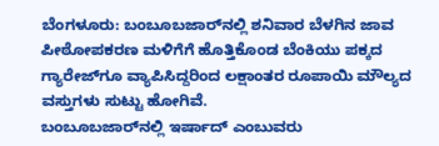ಬೆಂಗಳೂರು: ಬಂಬೂಬಜಾರ್‌ನಲ್ಲಿ ಶನಿವಾರ ಬೆಳಗಿನ ಜಾವ ಪೀಠೋಪಕರಣ ಮಳಿಗೆಗೆ ಹೊತ್ತಿಕೊಂಡ ಬೆಂಕಿಯು ಪಕ್ಕದ ಗ್ಯಾರೇಜ್‌ಗೂ ವ್ಯಾಪಿಸಿದ್ದರಿಂದ ಲಕ್ಷಾಂತರ ರೂಪಾಯಿ ಮೌಲ್ಯದ ವಸ್ತುಗಳು ಸುಟ್ಟು ಹೋಗಿವೆ.
ಬಂಬೂಬಜಾರ್‌ನಲ್ಲಿ ಇರ್ಷಾದ್ ಎಂಬುವರು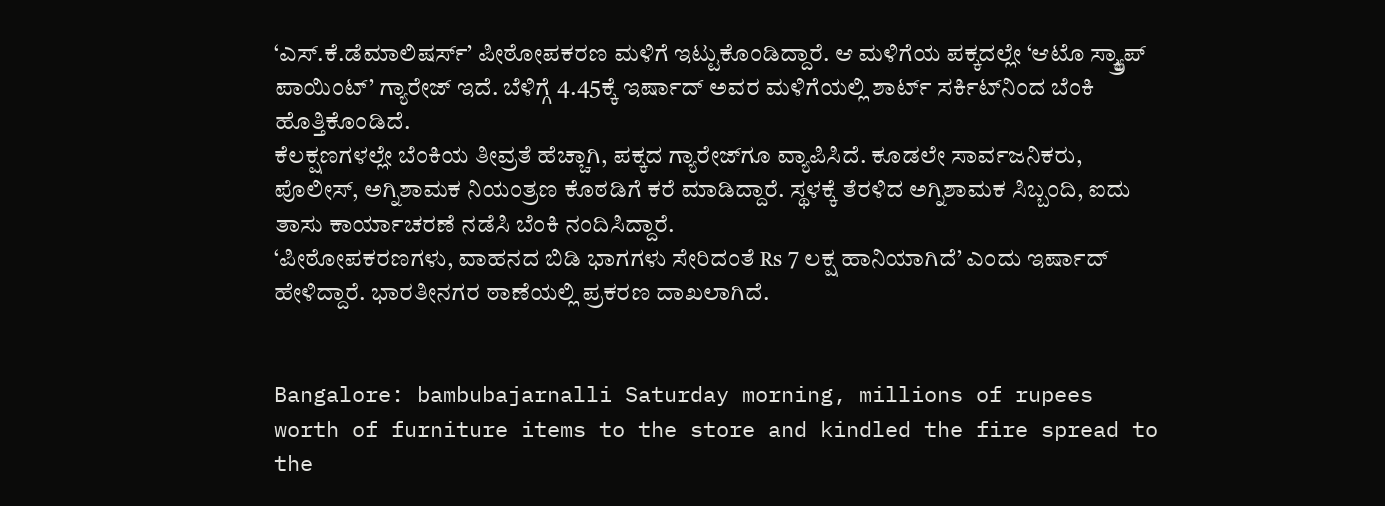‘ಎಸ್‌.ಕೆ.ಡೆಮಾಲಿಷರ್ಸ್‌’ ಪೀಠೋಪಕರಣ ಮಳಿಗೆ ಇಟ್ಟುಕೊಂಡಿದ್ದಾರೆ. ಆ ಮಳಿಗೆಯ ಪಕ್ಕದಲ್ಲೇ ‘ಆಟೊ ಸ್ಕ್ರ್ಯಾಪ್‌ ಪಾಯಿಂಟ್’ ಗ್ಯಾರೇಜ್ ಇದೆ. ಬೆಳಿಗ್ಗೆ 4.45ಕ್ಕೆ ಇರ್ಷಾದ್ ಅವರ ಮಳಿಗೆಯಲ್ಲಿ ಶಾರ್ಟ್‌ ಸರ್ಕಿಟ್‌ನಿಂದ ಬೆಂಕಿ ಹೊತ್ತಿಕೊಂಡಿದೆ.
ಕೆಲಕ್ಷಣಗಳಲ್ಲೇ ಬೆಂಕಿಯ ತೀವ್ರತೆ ಹೆಚ್ಚಾಗಿ, ಪಕ್ಕದ ಗ್ಯಾರೇಜ್‌ಗೂ ವ್ಯಾಪಿಸಿದೆ. ಕೂಡಲೇ ಸಾರ್ವಜನಿಕರು, ಪೊಲೀಸ್, ಅಗ್ನಿಶಾಮಕ ನಿಯಂತ್ರಣ ಕೊಠಡಿಗೆ ಕರೆ ಮಾಡಿದ್ದಾರೆ. ಸ್ಥಳಕ್ಕೆ ತೆರಳಿದ ಅಗ್ನಿಶಾಮಕ ಸಿಬ್ಬಂದಿ, ಐದು ತಾಸು ಕಾರ್ಯಾಚರಣೆ ನಡೆಸಿ ಬೆಂಕಿ ನಂದಿಸಿದ್ದಾರೆ.
‘ಪೀಠೋಪಕರಣಗಳು, ವಾಹನದ ಬಿಡಿ ಭಾಗಗಳು ಸೇರಿದಂತೆ ₨ 7 ಲಕ್ಷ ಹಾನಿಯಾಗಿದೆ’ ಎಂದು ಇರ್ಷಾದ್ ಹೇಳಿದ್ದಾರೆ. ಭಾರತೀನಗರ ಠಾಣೆಯಲ್ಲಿ ಪ್ರಕರಣ ದಾಖಲಾಗಿದೆ.


Bangalore: bambubajarnalli Saturday morning, millions of rupees worth of furniture items to the store and kindled the fire spread to the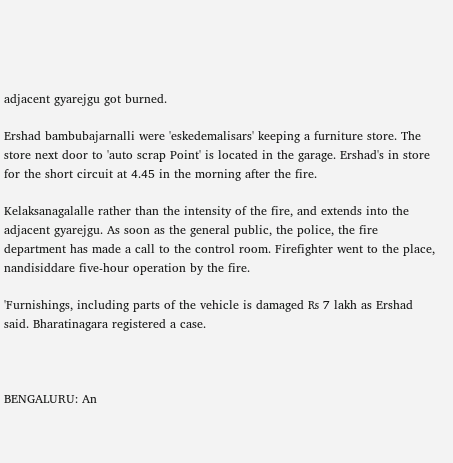adjacent gyarejgu got burned.

Ershad bambubajarnalli were 'eskedemalisars' keeping a furniture store. The store next door to 'auto scrap Point' is located in the garage. Ershad's in store for the short circuit at 4.45 in the morning after the fire.

Kelaksanagalalle rather than the intensity of the fire, and extends into the adjacent gyarejgu. As soon as the general public, the police, the fire department has made a call to the control room. Firefighter went to the place, nandisiddare five-hour operation by the fire.

'Furnishings, including parts of the vehicle is damaged ₨ 7 lakh as Ershad said. Bharatinagara registered a case.



BENGALURU: An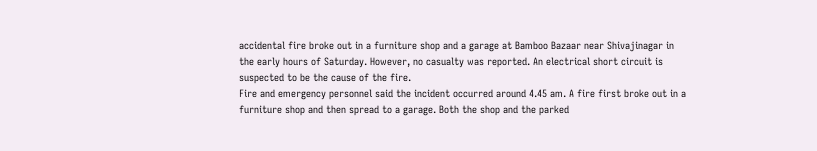accidental fire broke out in a furniture shop and a garage at Bamboo Bazaar near Shivajinagar in the early hours of Saturday. However, no casualty was reported. An electrical short circuit is suspected to be the cause of the fire.
Fire and emergency personnel said the incident occurred around 4.45 am. A fire first broke out in a furniture shop and then spread to a garage. Both the shop and the parked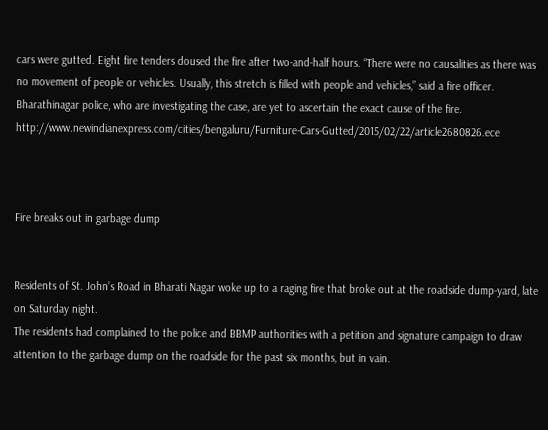cars were gutted. Eight fire tenders doused the fire after two-and-half hours. “There were no causalities as there was no movement of people or vehicles. Usually, this stretch is filled with people and vehicles,” said a fire officer.
Bharathinagar police, who are investigating the case, are yet to ascertain the exact cause of the fire.
http://www.newindianexpress.com/cities/bengaluru/Furniture-Cars-Gutted/2015/02/22/article2680826.ece



Fire breaks out in garbage dump


Residents of St. John’s Road in Bharati Nagar woke up to a raging fire that broke out at the roadside dump-yard, late on Saturday night.
The residents had complained to the police and BBMP authorities with a petition and signature campaign to draw attention to the garbage dump on the roadside for the past six months, but in vain.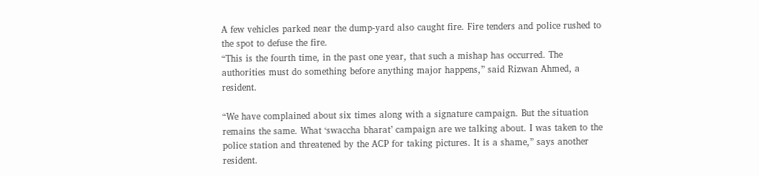A few vehicles parked near the dump-yard also caught fire. Fire tenders and police rushed to the spot to defuse the fire.
“This is the fourth time, in the past one year, that such a mishap has occurred. The authorities must do something before anything major happens,” said Rizwan Ahmed, a resident.

“We have complained about six times along with a signature campaign. But the situation remains the same. What ‘swaccha bharat’ campaign are we talking about. I was taken to the police station and threatened by the ACP for taking pictures. It is a shame,” says another resident.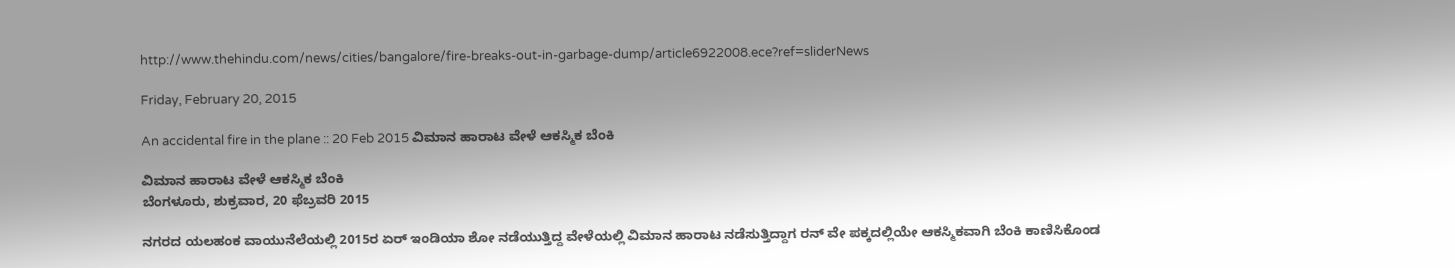http://www.thehindu.com/news/cities/bangalore/fire-breaks-out-in-garbage-dump/article6922008.ece?ref=sliderNews

Friday, February 20, 2015

An accidental fire in the plane :: 20 Feb 2015 ವಿಮಾನ ಹಾರಾಟ ವೇಳೆ ಆಕಸ್ಮಿಕ ಬೆಂಕಿ

ವಿಮಾನ ಹಾರಾಟ ವೇಳೆ ಆಕಸ್ಮಿಕ ಬೆಂಕಿ
ಬೆಂಗಳೂರು, ಶುಕ್ರವಾರ, 20 ಫೆಬ್ರವರಿ 2015

ನಗರದ ಯಲಹಂಕ ವಾಯುನೆಲೆಯಲ್ಲಿ 2015ರ ಏರ್ ಇಂಡಿಯಾ ಶೋ ನಡೆಯುತ್ತಿದ್ದ ವೇಳೆಯಲ್ಲಿ ವಿಮಾನ ಹಾರಾಟ ನಡೆಸುತ್ತಿದ್ದಾಗ ರನ್ ವೇ ಪಕ್ಕದಲ್ಲಿಯೇ ಆಕಸ್ಮಿಕವಾಗಿ ಬೆಂಕಿ ಕಾಣಿಸಿಕೊಂಡ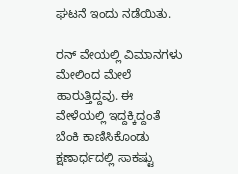ಘಟನೆ ಇಂದು ನಡೆಯಿತು.

ರನ್ ವೇಯಲ್ಲಿ ವಿಮಾನಗಳು ಮೇಲಿಂದ ಮೇಲೆ ಹಾರುತ್ತಿದ್ದವು. ಈ ವೇಳೆಯಲ್ಲಿ ಇದ್ದಕ್ಕಿದ್ದಂತೆ ಬೆಂಕಿ ಕಾಣಿಸಿಕೊಂಡು ಕ್ಷಣಾರ್ಧದಲ್ಲಿ ಸಾಕಷ್ಟು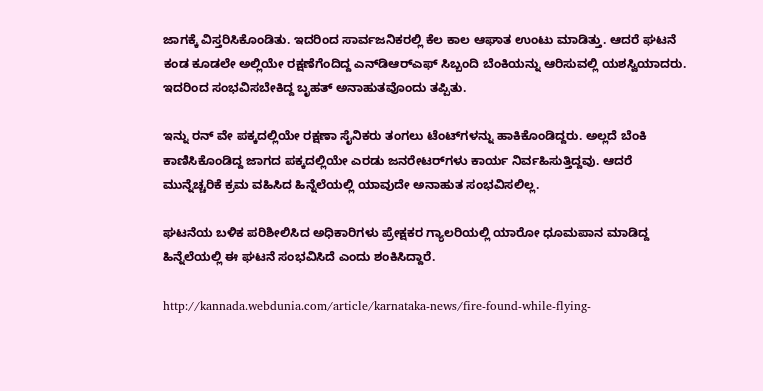ಜಾಗಕ್ಕೆ ವಿಸ್ತರಿಸಿಕೊಂಡಿತು. ಇದರಿಂದ ಸಾರ್ವಜನಿಕರಲ್ಲಿ ಕೆಲ ಕಾಲ ಆಘಾತ ಉಂಟು ಮಾಡಿತ್ತು. ಆದರೆ ಘಟನೆ ಕಂಡ ಕೂಡಲೇ ಅಲ್ಲಿಯೇ ರಕ್ಷಣೆಗೆಂದಿದ್ದ ಎನ್‌ಡಿಆರ್‌ಎಫ್ ಸಿಬ್ಬಂದಿ ಬೆಂಕಿಯನ್ನು ಆರಿಸುವಲ್ಲಿ ಯಶಸ್ವಿಯಾದರು. ಇದರಿಂದ ಸಂಭವಿಸಬೇಕಿದ್ದ ಬೃಹತ್ ಅನಾಹುತವೊಂದು ತಪ್ಪಿತು.

ಇನ್ನು ರನ್ ವೇ ಪಕ್ಕದಲ್ಲಿಯೇ ರಕ್ಷಣಾ ಸೈನಿಕರು ತಂಗಲು ಟೆಂಟ್‌ಗಳನ್ನು ಹಾಕಿಕೊಂಡಿದ್ದರು. ಅಲ್ಲದೆ ಬೆಂಕಿ ಕಾಣಿಸಿಕೊಂಡಿದ್ದ ಜಾಗದ ಪಕ್ಕದಲ್ಲಿಯೇ ಎರಡು ಜನರೇಟರ್‌ಗಳು ಕಾರ್ಯ ನಿರ್ವಹಿಸುತ್ತಿದ್ದವು. ಆದರೆ ಮುನ್ನೆಚ್ಚರಿಕೆ ಕ್ರಮ ವಹಿಸಿದ ಹಿನ್ನೆಲೆಯಲ್ಲಿ ಯಾವುದೇ ಅನಾಹುತ ಸಂಭವಿಸಲಿಲ್ಲ.

ಘಟನೆಯ ಬಳಿಕ ಪರಿಶೀಲಿಸಿದ ಅಧಿಕಾರಿಗಳು ಪ್ರೇಕ್ಷಕರ ಗ್ಯಾಲರಿಯಲ್ಲಿ ಯಾರೋ ಧೂಮಪಾನ ಮಾಡಿದ್ದ ಹಿನ್ನೆಲೆಯಲ್ಲಿ ಈ ಘಟನೆ ಸಂಭವಿಸಿದೆ ಎಂದು ಶಂಕಿಸಿದ್ದಾರೆ.

http://kannada.webdunia.com/article/karnataka-news/fire-found-while-flying-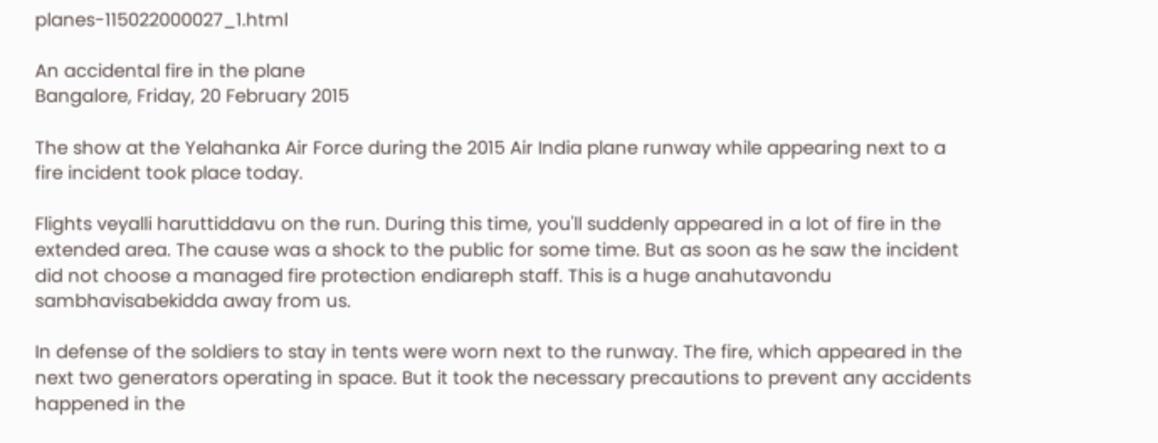planes-115022000027_1.html

An accidental fire in the plane
Bangalore, Friday, 20 February 2015

The show at the Yelahanka Air Force during the 2015 Air India plane runway while appearing next to a fire incident took place today.

Flights veyalli haruttiddavu on the run. During this time, you'll suddenly appeared in a lot of fire in the extended area. The cause was a shock to the public for some time. But as soon as he saw the incident did not choose a managed fire protection endiareph staff. This is a huge anahutavondu sambhavisabekidda away from us.

In defense of the soldiers to stay in tents were worn next to the runway. The fire, which appeared in the next two generators operating in space. But it took the necessary precautions to prevent any accidents happened in the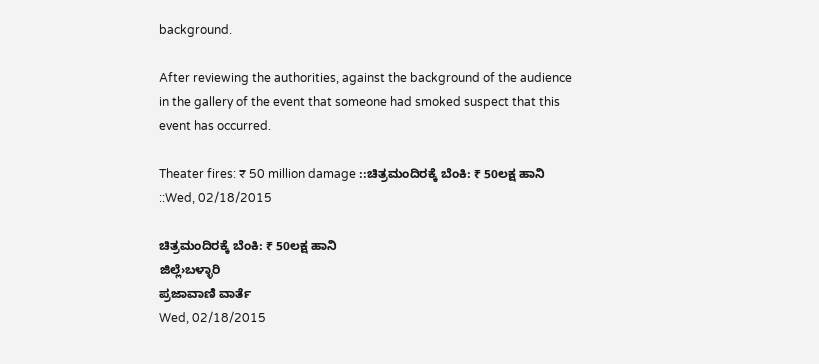background.

After reviewing the authorities, against the background of the audience in the gallery of the event that someone had smoked suspect that this event has occurred.

Theater fires: ₹ 50 million damage ::ಚಿತ್ರಮಂದಿರಕ್ಕೆ ಬೆಂಕಿ: ₹ 50ಲಕ್ಷ ಹಾನಿ ::Wed, 02/18/2015

ಚಿತ್ರಮಂದಿರಕ್ಕೆ ಬೆಂಕಿ: ₹ 50ಲಕ್ಷ ಹಾನಿ
ಜಿಲ್ಲೆ›ಬಳ್ಳಾರಿ
ಪ್ರಜಾವಾಣಿ ವಾರ್ತೆ
Wed, 02/18/2015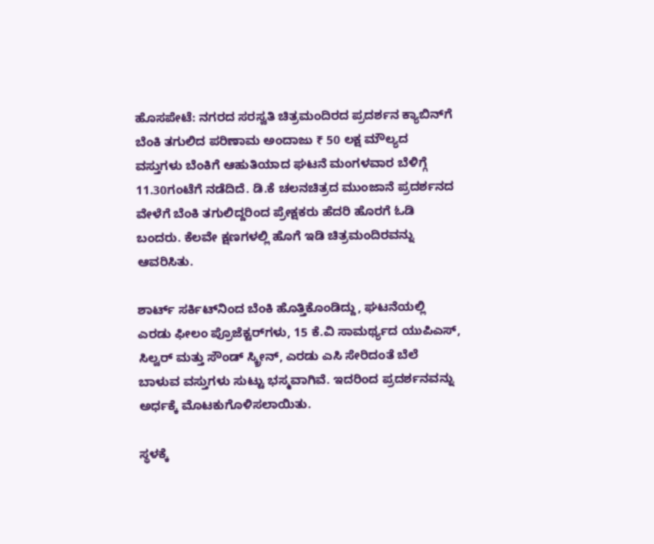ಹೊಸಪೇಟೆ: ನಗರದ ಸರಸ್ವತಿ ಚಿತ್ರಮಂದಿರದ ಪ್ರದರ್ಶನ ಕ್ಯಾಬಿನ್‌ಗೆ ಬೆಂಕಿ ತಗುಲಿದ ಪರಿಣಾಮ ಅಂದಾಜು ₹ 50 ಲಕ್ಷ ಮೌಲ್ಯದ ವಸ್ತುಗಳು ಬೆಂಕಿಗೆ ಆಹುತಿಯಾದ ಘಟನೆ ಮಂಗಳವಾರ ಬೆಳಿಗ್ಗೆ 11.30ಗಂಟೆಗೆ ನಡೆದಿದೆ. ಡಿ.ಕೆ ಚಲನಚಿತ್ರದ ಮುಂಜಾನೆ ಪ್ರದರ್ಶನದ ವೇಳೆಗೆ ಬೆಂಕಿ ತಗುಲಿದ್ದರಿಂದ ಪ್ರೇಕ್ಷಕರು ಹೆದರಿ ಹೊರಗೆ ಓಡಿ ಬಂದರು. ಕೆಲವೇ ಕ್ಷಣಗಳಲ್ಲಿ ಹೊಗೆ ಇಡಿ ಚಿತ್ರಮಂದಿರವನ್ನು ಆವರಿಸಿತು.

ಶಾರ್ಟ್ ಸರ್ಕಿಟ್‌ನಿಂದ ಬೆಂಕಿ ಹೊತ್ತಿಕೊಂಡಿದ್ದು, ಘಟನೆಯಲ್ಲಿ ಎರಡು ಫೀಲಂ ಪ್ರೊಜೆಕ್ಟರ್‌ಗಳು, 15 ಕೆ.ವಿ ಸಾಮರ್ಥ್ಯದ ಯುಪಿಎಸ್‌, ಸಿಲ್ವರ್‌ ಮತ್ತು ಸೌಂಡ್‌ ಸ್ಕ್ರೀನ್‌, ಎರಡು ಎಸಿ ಸೇರಿದಂತೆ ಬೆಲೆ ಬಾಳುವ ವಸ್ತುಗಳು ಸುಟ್ಟು ಭಸ್ಮವಾಗಿವೆ. ಇದರಿಂದ ಪ್ರದರ್ಶನವನ್ನು ಅರ್ಧಕ್ಕೆ ಮೊಟಕುಗೊಳಿಸಲಾಯಿತು.

ಸ್ಥಳಕ್ಕೆ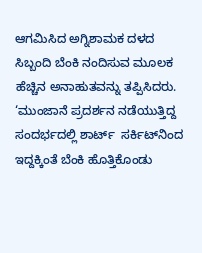ಆಗಮಿಸಿದ ಅಗ್ನಿಶಾಮಕ ದಳದ ಸಿಬ್ಬಂದಿ ಬೆಂಕಿ ನಂದಿಸುವ ಮೂಲಕ ಹೆಚ್ಚಿನ ಅನಾಹುತವನ್ನು ತಪ್ಪಿಸಿದರು.
‘ಮುಂಜಾನೆ ಪ್ರದರ್ಶನ ನಡೆಯುತ್ತಿದ್ದ ಸಂದರ್ಭದಲ್ಲಿ ಶಾರ್ಟ್  ಸರ್ಕಿಟ್‌ನಿಂದ ಇದ್ದಕ್ಕಿಂತೆ ಬೆಂಕಿ ಹೊತ್ತಿಕೊಂಡು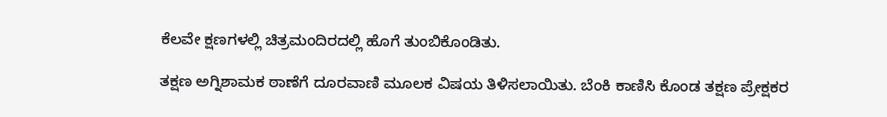ಕೆಲವೇ ಕ್ಷಣಗಳಲ್ಲಿ ಚಿತ್ರಮಂದಿರದಲ್ಲಿ ಹೊಗೆ ತುಂಬಿಕೊಂಡಿತು.

ತಕ್ಷಣ ಅಗ್ನಿಶಾಮಕ ಠಾಣೆಗೆ ದೂರವಾಣಿ ಮೂಲಕ ವಿಷಯ ತಿಳಿಸಲಾಯಿತು. ಬೆಂಕಿ ಕಾಣಿಸಿ ಕೊಂಡ ತಕ್ಷಣ ಪ್ರೇಕ್ಷಕರ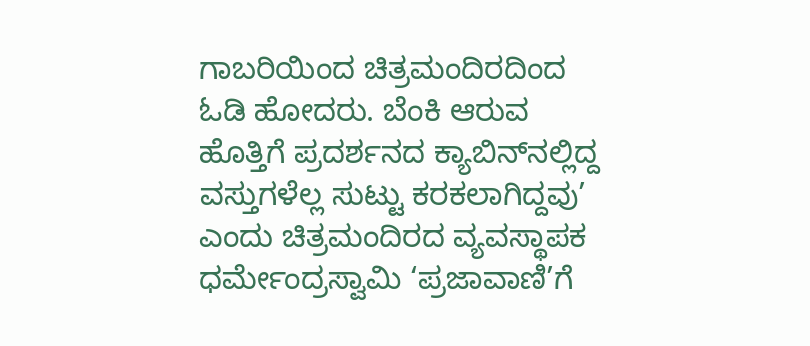ಗಾಬರಿಯಿಂದ ಚಿತ್ರಮಂದಿರದಿಂದ  ಓಡಿ ಹೋದರು. ಬೆಂಕಿ ಆರುವ ಹೊತ್ತಿಗೆ ಪ್ರದರ್ಶನದ ಕ್ಯಾಬಿನ್‌ನಲ್ಲಿದ್ದ ವಸ್ತುಗಳೆಲ್ಲ ಸುಟ್ಟು ಕರಕಲಾಗಿದ್ದವು’ ಎಂದು ಚಿತ್ರಮಂದಿರದ ವ್ಯವಸ್ಥಾಪಕ ಧರ್ಮೇಂದ್ರಸ್ವಾಮಿ ‘ಪ್ರಜಾವಾಣಿ’ಗೆ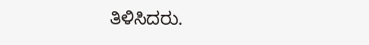ತಿಳಿಸಿದರು.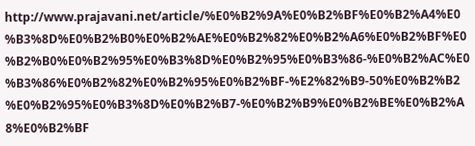http://www.prajavani.net/article/%E0%B2%9A%E0%B2%BF%E0%B2%A4%E0%B3%8D%E0%B2%B0%E0%B2%AE%E0%B2%82%E0%B2%A6%E0%B2%BF%E0%B2%B0%E0%B2%95%E0%B3%8D%E0%B2%95%E0%B3%86-%E0%B2%AC%E0%B3%86%E0%B2%82%E0%B2%95%E0%B2%BF-%E2%82%B9-50%E0%B2%B2%E0%B2%95%E0%B3%8D%E0%B2%B7-%E0%B2%B9%E0%B2%BE%E0%B2%A8%E0%B2%BF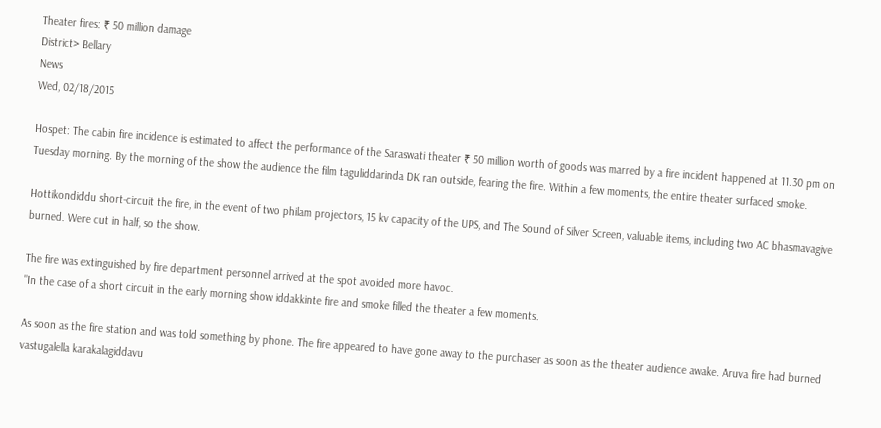Theater fires: ₹ 50 million damage
District> Bellary
News
Wed, 02/18/2015

Hospet: The cabin fire incidence is estimated to affect the performance of the Saraswati theater ₹ 50 million worth of goods was marred by a fire incident happened at 11.30 pm on Tuesday morning. By the morning of the show the audience the film taguliddarinda DK ran outside, fearing the fire. Within a few moments, the entire theater surfaced smoke.

Hottikondiddu short-circuit the fire, in the event of two philam projectors, 15 kv capacity of the UPS, and The Sound of Silver Screen, valuable items, including two AC bhasmavagive burned. Were cut in half, so the show.

The fire was extinguished by fire department personnel arrived at the spot avoided more havoc.
"In the case of a short circuit in the early morning show iddakkinte fire and smoke filled the theater a few moments.

As soon as the fire station and was told something by phone. The fire appeared to have gone away to the purchaser as soon as the theater audience awake. Aruva fire had burned vastugalella karakalagiddavu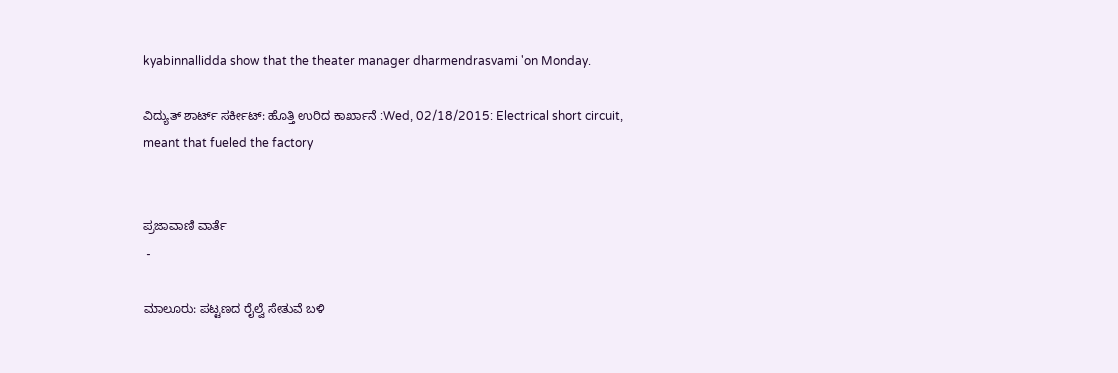kyabinnallidda show that the theater manager dharmendrasvami 'on Monday.

ವಿದ್ಯುತ್ ಶಾರ್ಟ್‌ ಸರ್ಕೀಟ್: ಹೊತ್ತಿ ಉರಿದ ಕಾರ್ಖಾನೆ :Wed, 02/18/2015: Electrical short circuit, meant that fueled the factory


ಪ್ರಜಾವಾಣಿ ವಾರ್ತೆ
 -

ಮಾಲೂರು: ಪಟ್ಟಣದ ರೈಲ್ವೆ ಸೇತುವೆ ಬಳಿ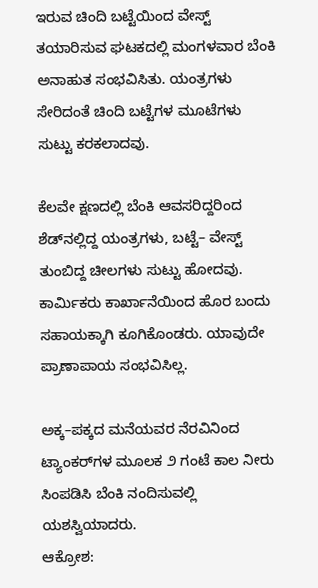ಇರುವ ಚಿಂದಿ ಬಟ್ಟೆಯಿಂದ ವೇಸ್ಟ್ ತಯಾರಿಸುವ ಘಟಕದಲ್ಲಿ ಮಂಗಳವಾರ ಬೆಂಕಿ ಅನಾಹುತ ಸಂಭವಿಸಿತು. ಯಂತ್ರಗಳು ಸೇರಿದಂತೆ ಚಿಂದಿ ಬಟ್ಟೆಗಳ ಮೂಟೆಗಳು ಸುಟ್ಟು ಕರಕಲಾದವು.

ಕೆಲವೇ ಕ್ಷಣದಲ್ಲಿ ಬೆಂಕಿ ಆವಸರಿದ್ದರಿಂದ ಶೆಡ್‌ನಲ್ಲಿದ್ದ ಯಂತ್ರಗಳು, ಬಟ್ಟೆ– ವೇಸ್ಟ್‌ ತುಂಬಿದ್ದ ಚೀಲಗಳು ಸುಟ್ಟು ಹೋದವು. ಕಾರ್ಮಿಕರು ಕಾರ್ಖಾನೆಯಿಂದ ಹೊರ ಬಂದು ಸಹಾಯಕ್ಕಾಗಿ ಕೂಗಿಕೊಂಡರು. ಯಾವುದೇ ಪ್ರಾಣಾಪಾಯ ಸಂಭವಿಸಿಲ್ಲ.

ಅಕ್ಕ–ಪಕ್ಕದ ಮನೆಯವರ ನೆರವಿನಿಂದ ಟ್ಯಾಂಕರ್‌ಗಳ ಮೂಲಕ ೨ ಗಂಟೆ ಕಾಲ ನೀರು ಸಿಂಪಡಿಸಿ ಬೆಂಕಿ ನಂದಿಸುವಲ್ಲಿ ಯಶಸ್ವಿಯಾದರು.
ಆಕ್ರೋಶ: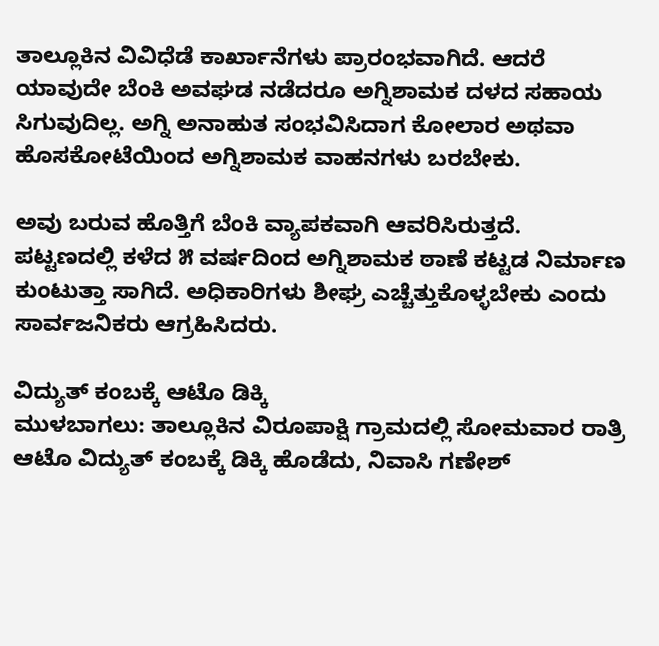ತಾಲ್ಲೂಕಿನ ವಿವಿಧೆಡೆ ಕಾರ್ಖಾನೆಗಳು ಪ್ರಾರಂಭವಾಗಿದೆ. ಆದರೆ ಯಾವುದೇ ಬೆಂಕಿ ಅವಘಡ ನಡೆದರೂ ಅಗ್ನಿಶಾಮಕ ದಳದ ಸಹಾಯ ಸಿಗುವುದಿಲ್ಲ. ಅಗ್ನಿ ಅನಾಹುತ ಸಂಭವಿಸಿದಾಗ ಕೋಲಾರ ಅಥವಾ ಹೊಸಕೋಟೆಯಿಂದ ಅಗ್ನಿಶಾಮಕ ವಾಹನಗಳು ಬರಬೇಕು.

ಅವು ಬರುವ ಹೊತ್ತಿಗೆ ಬೆಂಕಿ ವ್ಯಾಪಕವಾಗಿ ಆವರಿಸಿರುತ್ತದೆ. ಪಟ್ಟಣದಲ್ಲಿ ಕಳೆದ ೫ ವರ್ಷದಿಂದ ಅಗ್ನಿಶಾಮಕ ಠಾಣೆ ಕಟ್ಟಡ ನಿರ್ಮಾಣ ಕುಂಟುತ್ತಾ ಸಾಗಿದೆ. ಅಧಿಕಾರಿಗಳು ಶೀಘ್ರ ಎಚ್ಚೆತ್ತುಕೊಳ್ಳಬೇಕು ಎಂದು ಸಾರ್ವಜನಿಕರು ಆಗ್ರಹಿಸಿದರು.

ವಿದ್ಯುತ್ ಕಂಬಕ್ಕೆ ಆಟೊ ಡಿಕ್ಕಿ
ಮುಳಬಾಗಲು: ತಾಲ್ಲೂಕಿನ ವಿರೂಪಾಕ್ಷಿ ಗ್ರಾಮದಲ್ಲಿ ಸೋಮವಾರ ರಾತ್ರಿ ಆಟೊ ವಿದ್ಯುತ್ ಕಂಬಕ್ಕೆ ಡಿಕ್ಕಿ ಹೊಡೆದು, ನಿವಾಸಿ ಗಣೇಶ್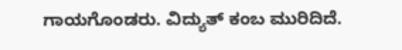ಗಾಯಗೊಂಡರು. ವಿದ್ಯುತ್ ಕಂಬ ಮುರಿದಿದೆ.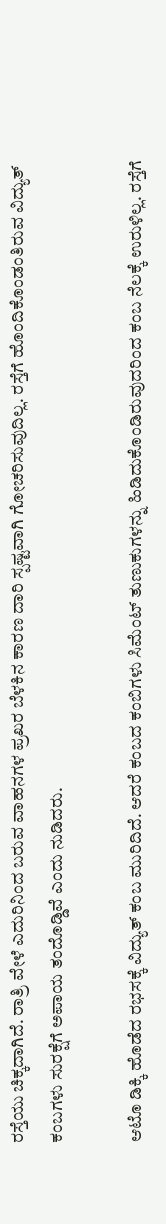ರಸ್ತೆಯು ಚಿಕ್ಕದಾಗಿದೆ. ರಾತ್ರಿ ವೇಳೆ ಎದುರಿನಿಂದ ಬರುವ ವಾಹನಗಳ ಪ್ರಖರ ಬೆಳಕಿನ ಕಾರಣ ದಾರಿ ಸ್ಪಷ್ಟವಾಗಿ ಗೋಚರಿಸುವುದಿಲ್ಲ. ರಸ್ತೆಗೆ ಹೊಂದಿಕೊಂಡಂತಿರುವ ವಿದ್ಯುತ್ ಕಂಬಗಳು ಸುರಕ್ಷೆಗೆ ಅಪಾಯ ತಂದೊಡ್ಡಿವೆ ಎಂದು ನುಡಿದರು.

ಆಟೊ ಡಿಕ್ಕಿ ಹೊಡೆದ ರಭಸಕ್ಕೆ ವಿದ್ಯುತ್ ಕಂಬ ಮುರಿದಿದೆ. ಆದರೆ ಕಂಬದ ಕಂಬಿಗಳು ಸಿಮೆಂಟ್‌ ತುಣುಕುಗಳನ್ನು ಹಿಡಿದುಕೊಂಡಿರುವುದರಿಂದ ಕಂಬ ನೆಲಕ್ಕೆ ಉರುಳಿಲ್ಲ. ರಸ್ತೆಗೆ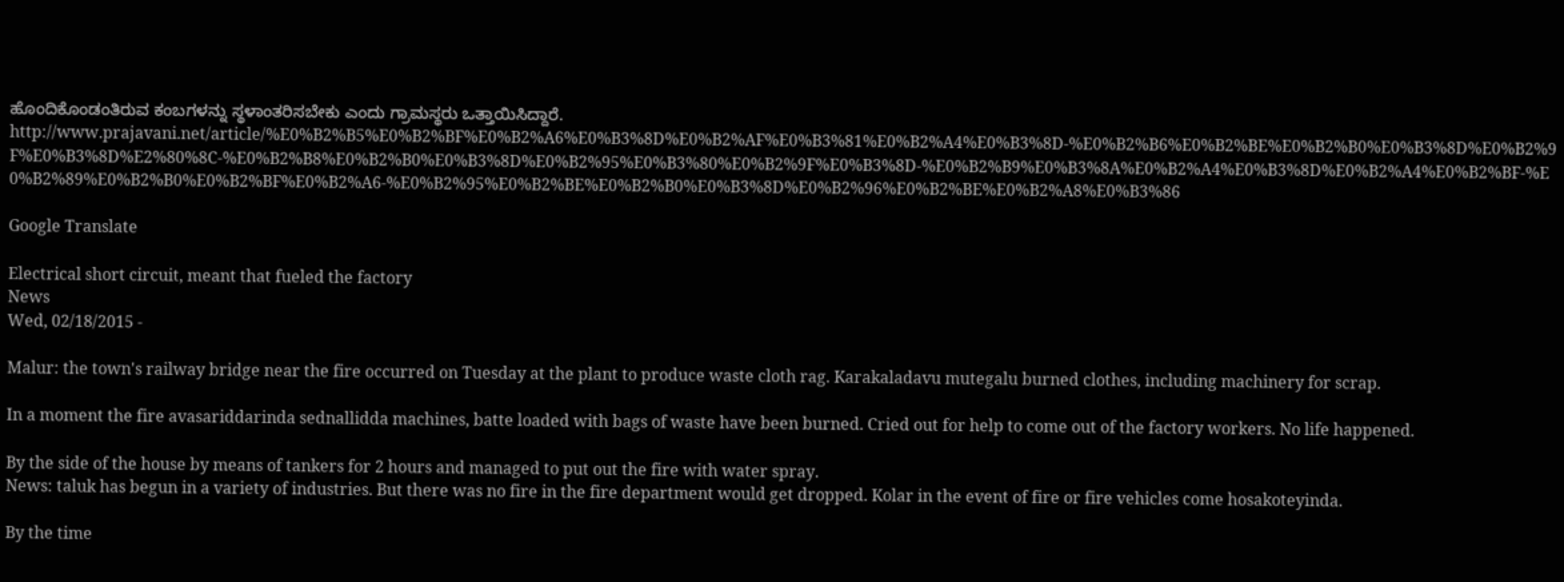ಹೊಂದಿಕೊಂಡಂತಿರುವ ಕಂಬಗಳನ್ನು ಸ್ಥಳಾಂತರಿಸಬೇಕು ಎಂದು ಗ್ರಾಮಸ್ಥರು ಒತ್ತಾಯಿಸಿದ್ದಾರೆ.
http://www.prajavani.net/article/%E0%B2%B5%E0%B2%BF%E0%B2%A6%E0%B3%8D%E0%B2%AF%E0%B3%81%E0%B2%A4%E0%B3%8D-%E0%B2%B6%E0%B2%BE%E0%B2%B0%E0%B3%8D%E0%B2%9F%E0%B3%8D%E2%80%8C-%E0%B2%B8%E0%B2%B0%E0%B3%8D%E0%B2%95%E0%B3%80%E0%B2%9F%E0%B3%8D-%E0%B2%B9%E0%B3%8A%E0%B2%A4%E0%B3%8D%E0%B2%A4%E0%B2%BF-%E0%B2%89%E0%B2%B0%E0%B2%BF%E0%B2%A6-%E0%B2%95%E0%B2%BE%E0%B2%B0%E0%B3%8D%E0%B2%96%E0%B2%BE%E0%B2%A8%E0%B3%86

Google Translate

Electrical short circuit, meant that fueled the factory
News
Wed, 02/18/2015 -

Malur: the town's railway bridge near the fire occurred on Tuesday at the plant to produce waste cloth rag. Karakaladavu mutegalu burned clothes, including machinery for scrap.

In a moment the fire avasariddarinda sednallidda machines, batte loaded with bags of waste have been burned. Cried out for help to come out of the factory workers. No life happened.

By the side of the house by means of tankers for 2 hours and managed to put out the fire with water spray.
News: taluk has begun in a variety of industries. But there was no fire in the fire department would get dropped. Kolar in the event of fire or fire vehicles come hosakoteyinda.

By the time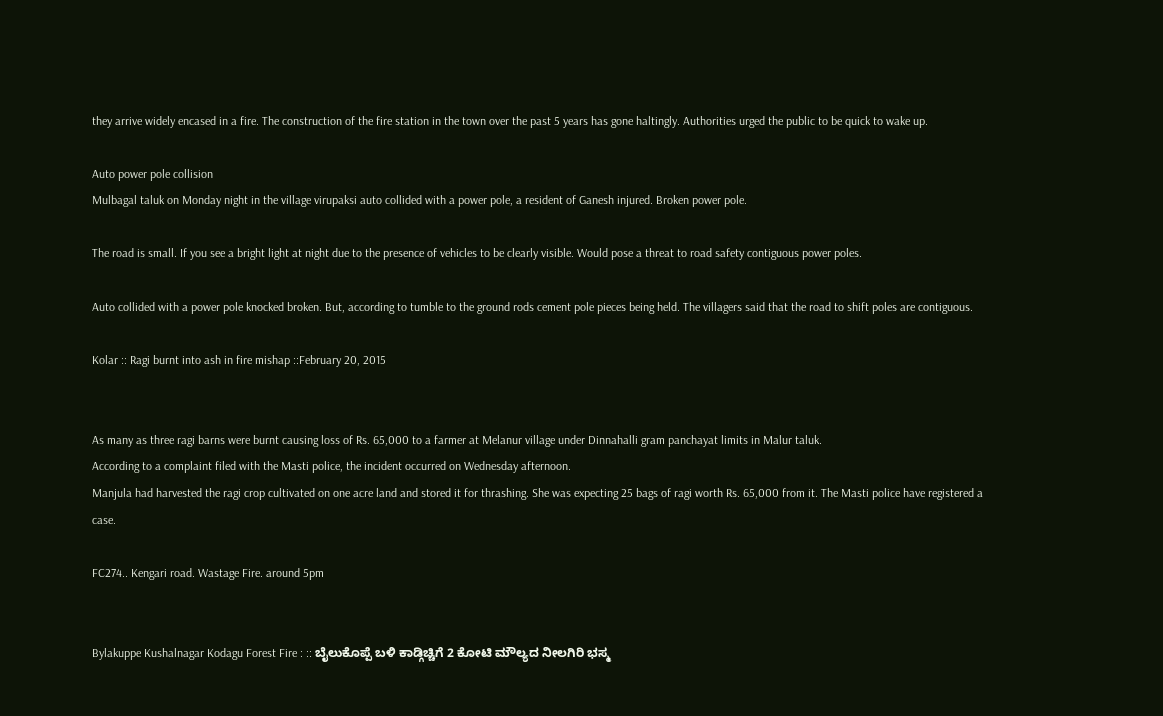they arrive widely encased in a fire. The construction of the fire station in the town over the past 5 years has gone haltingly. Authorities urged the public to be quick to wake up.

Auto power pole collision
Mulbagal taluk on Monday night in the village virupaksi auto collided with a power pole, a resident of Ganesh injured. Broken power pole.

The road is small. If you see a bright light at night due to the presence of vehicles to be clearly visible. Would pose a threat to road safety contiguous power poles.

Auto collided with a power pole knocked broken. But, according to tumble to the ground rods cement pole pieces being held. The villagers said that the road to shift poles are contiguous.

Kolar :: Ragi burnt into ash in fire mishap ::February 20, 2015


As many as three ragi barns were burnt causing loss of Rs. 65,000 to a farmer at Melanur village under Dinnahalli gram panchayat limits in Malur taluk.
According to a complaint filed with the Masti police, the incident occurred on Wednesday afternoon.
Manjula had harvested the ragi crop cultivated on one acre land and stored it for thrashing. She was expecting 25 bags of ragi worth Rs. 65,000 from it. The Masti police have registered a case.

FC274.. Kengari road. Wastage Fire. around 5pm


Bylakuppe Kushalnagar Kodagu Forest Fire : :: ಬೈಲುಕೊಪ್ಪೆ ಬಳಿ ಕಾಡ್ಗಿಚ್ಚಿಗೆ 2 ಕೋಟಿ ಮೌಲ್ಯದ ನೀಲಗಿರಿ ಭಸ್ಮ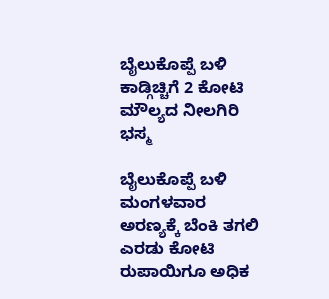ಬೈಲುಕೊಪ್ಪೆ ಬಳಿ ಕಾಡ್ಗಿಚ್ಚಿಗೆ 2 ಕೋಟಿ ಮೌಲ್ಯದ ನೀಲಗಿರಿ ಭಸ್ಮ

ಬೈಲುಕೊಪ್ಪೆ ಬಳಿ ಮಂಗಳವಾರ ಅರಣ್ಯಕ್ಕೆ ಬೆಂಕಿ ತಗಲಿ ಎರಡು ಕೋಟಿ ರುಪಾಯಿಗೂ ಅಧಿಕ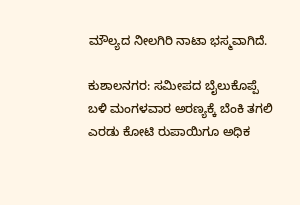ಮೌಲ್ಯದ ನೀಲಗಿರಿ ನಾಟಾ ಭಸ್ಮವಾಗಿದೆ.

ಕುಶಾಲನಗರ: ಸಮೀಪದ ಬೈಲುಕೊಪ್ಪೆ ಬಳಿ ಮಂಗಳವಾರ ಅರಣ್ಯಕ್ಕೆ ಬೆಂಕಿ ತಗಲಿ ಎರಡು ಕೋಟಿ ರುಪಾಯಿಗೂ ಅಧಿಕ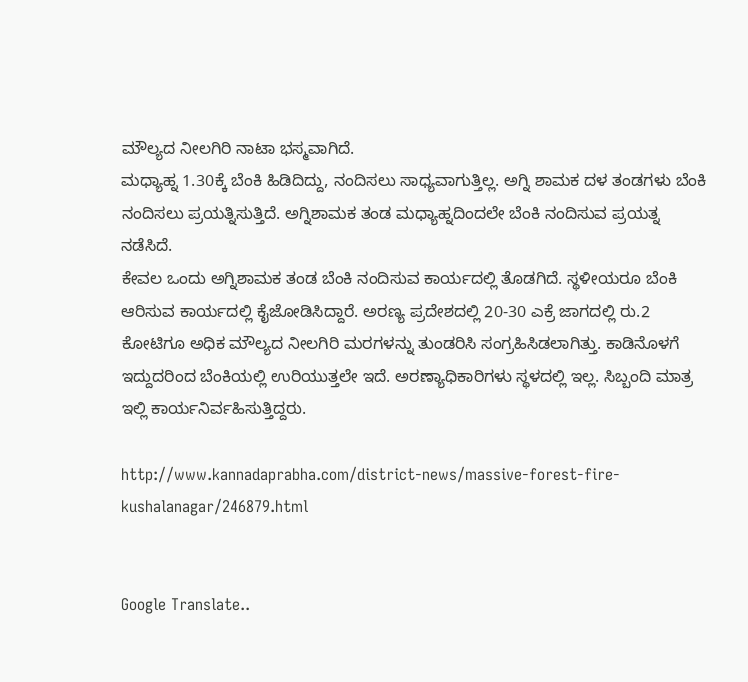ಮೌಲ್ಯದ ನೀಲಗಿರಿ ನಾಟಾ ಭಸ್ಮವಾಗಿದೆ.
ಮಧ್ಯಾಹ್ನ 1.30ಕ್ಕೆ ಬೆಂಕಿ ಹಿಡಿದಿದ್ದು, ನಂದಿಸಲು ಸಾಧ್ಯವಾಗುತ್ತಿಲ್ಲ. ಅಗ್ನಿ ಶಾಮಕ ದಳ ತಂಡಗಳು ಬೆಂಕಿ ನಂದಿಸಲು ಪ್ರಯತ್ನಿಸುತ್ತಿದೆ. ಅಗ್ನಿಶಾಮಕ ತಂಡ ಮಧ್ಯಾಹ್ನದಿಂದಲೇ ಬೆಂಕಿ ನಂದಿಸುವ ಪ್ರಯತ್ನ ನಡೆಸಿದೆ.
ಕೇವಲ ಒಂದು ಅಗ್ನಿಶಾಮಕ ತಂಡ ಬೆಂಕಿ ನಂದಿಸುವ ಕಾರ್ಯದಲ್ಲಿ ತೊಡಗಿದೆ. ಸ್ಥಳೀಯರೂ ಬೆಂಕಿ ಆರಿಸುವ ಕಾರ್ಯದಲ್ಲಿ ಕೈಜೋಡಿಸಿದ್ದಾರೆ. ಅರಣ್ಯ ಪ್ರದೇಶದಲ್ಲಿ 20-30 ಎಕ್ರೆ ಜಾಗದಲ್ಲಿ ರು.2 ಕೋಟಿಗೂ ಅಧಿಕ ಮೌಲ್ಯದ ನೀಲಗಿರಿ ಮರಗಳನ್ನು ತುಂಡರಿಸಿ ಸಂಗ್ರಹಿಸಿಡಲಾಗಿತ್ತು. ಕಾಡಿನೊಳಗೆ ಇದ್ದುದರಿಂದ ಬೆಂಕಿಯಲ್ಲಿ ಉರಿಯುತ್ತಲೇ ಇದೆ. ಅರಣ್ಯಾಧಿಕಾರಿಗಳು ಸ್ಥಳದಲ್ಲಿ ಇಲ್ಲ. ಸಿಬ್ಬಂದಿ ಮಾತ್ರ ಇಲ್ಲಿ ಕಾರ್ಯನಿರ್ವಹಿಸುತ್ತಿದ್ದರು.

http://www.kannadaprabha.com/district-news/massive-forest-fire-kushalanagar/246879.html


Google Translate..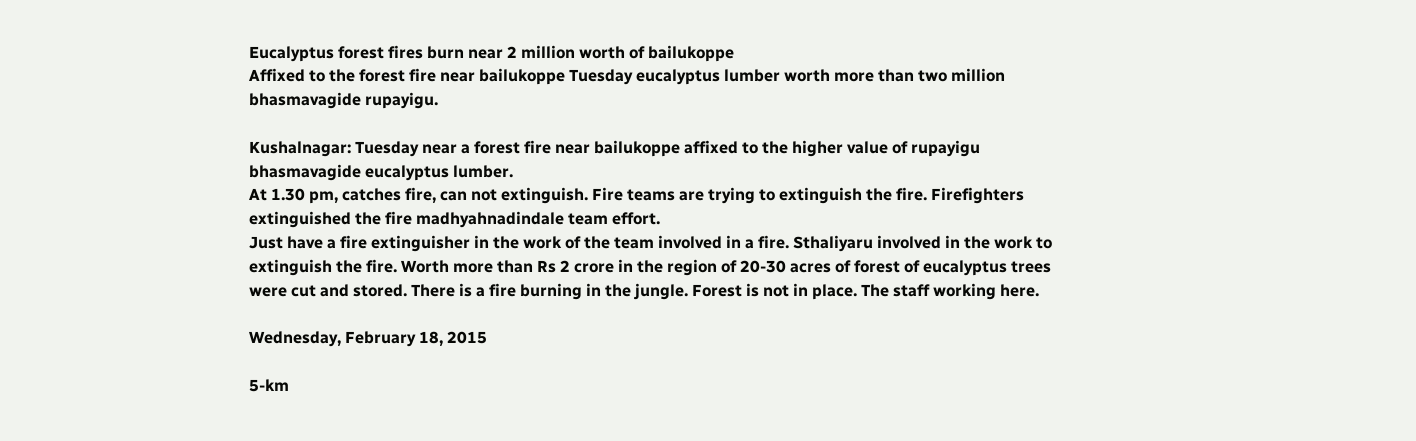Eucalyptus forest fires burn near 2 million worth of bailukoppe
Affixed to the forest fire near bailukoppe Tuesday eucalyptus lumber worth more than two million bhasmavagide rupayigu.

Kushalnagar: Tuesday near a forest fire near bailukoppe affixed to the higher value of rupayigu bhasmavagide eucalyptus lumber.
At 1.30 pm, catches fire, can not extinguish. Fire teams are trying to extinguish the fire. Firefighters extinguished the fire madhyahnadindale team effort.
Just have a fire extinguisher in the work of the team involved in a fire. Sthaliyaru involved in the work to extinguish the fire. Worth more than Rs 2 crore in the region of 20-30 acres of forest of eucalyptus trees were cut and stored. There is a fire burning in the jungle. Forest is not in place. The staff working here.

Wednesday, February 18, 2015

5-km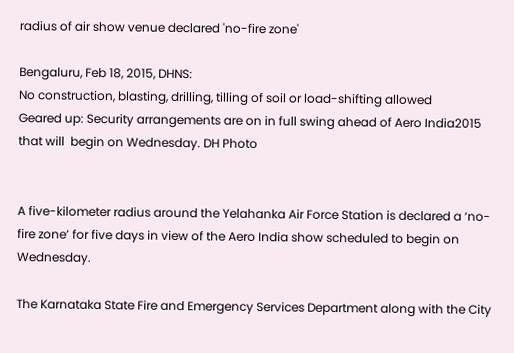radius of air show venue declared 'no-fire zone'

Bengaluru, Feb 18, 2015, DHNS:
No construction, blasting, drilling, tilling of soil or load-shifting allowed
Geared up: Security arrangements are on in full swing ahead of Aero India2015 that will  begin on Wednesday. DH Photo


A five-kilometer radius around the Yelahanka Air Force Station is declared a ‘no-fire zone’ for five days in view of the Aero India show scheduled to begin on Wednesday.

The Karnataka State Fire and Emergency Services Department along with the City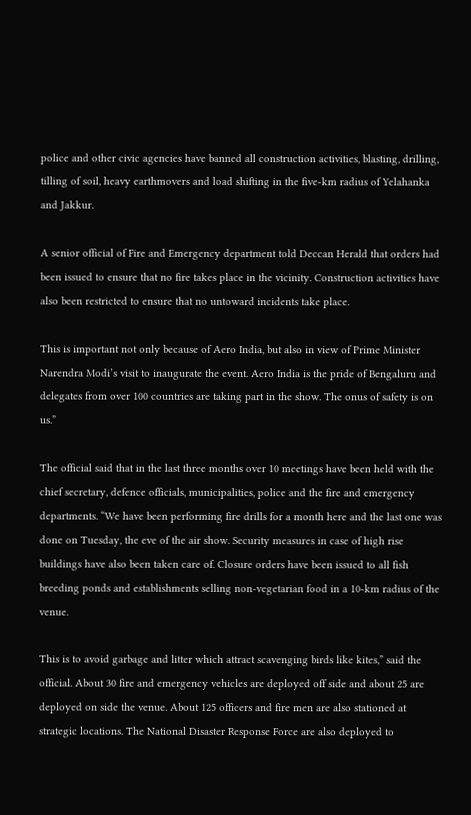police and other civic agencies have banned all construction activities, blasting, drilling, tilling of soil, heavy earthmovers and load shifting in the five-km radius of Yelahanka and Jakkur.

A senior official of Fire and Emergency department told Deccan Herald that orders had been issued to ensure that no fire takes place in the vicinity. Construction activities have also been restricted to ensure that no untoward incidents take place.

This is important not only because of Aero India, but also in view of Prime Minister Narendra Modi’s visit to inaugurate the event. Aero India is the pride of Bengaluru and delegates from over 100 countries are taking part in the show. The onus of safety is on us.”

The official said that in the last three months over 10 meetings have been held with the chief secretary, defence officials, municipalities, police and the fire and emergency departments. “We have been performing fire drills for a month here and the last one was done on Tuesday, the eve of the air show. Security measures in case of high rise buildings have also been taken care of. Closure orders have been issued to all fish breeding ponds and establishments selling non-vegetarian food in a 10-km radius of the venue.

This is to avoid garbage and litter which attract scavenging birds like kites,” said the official. About 30 fire and emergency vehicles are deployed off side and about 25 are deployed on side the venue. About 125 officers and fire men are also stationed at strategic locations. The National Disaster Response Force are also deployed to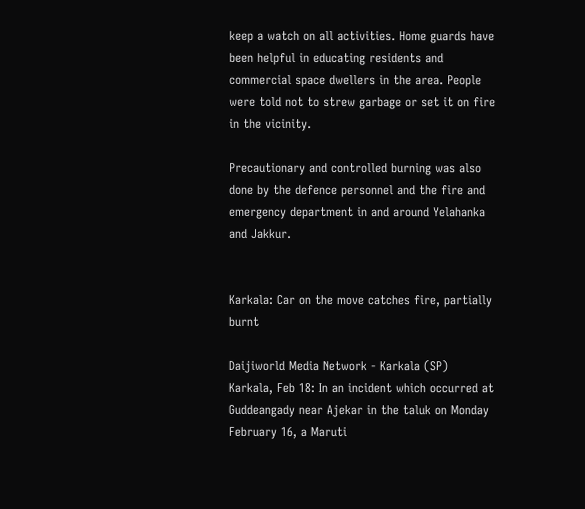keep a watch on all activities. Home guards have been helpful in educating residents and commercial space dwellers in the area. People were told not to strew garbage or set it on fire in the vicinity.

Precautionary and controlled burning was also done by the defence personnel and the fire and emergency department in and around Yelahanka and Jakkur.


Karkala: Car on the move catches fire, partially burnt

Daijiworld Media Network - Karkala (SP)
Karkala, Feb 18: In an incident which occurred at Guddeangady near Ajekar in the taluk on Monday February 16, a Maruti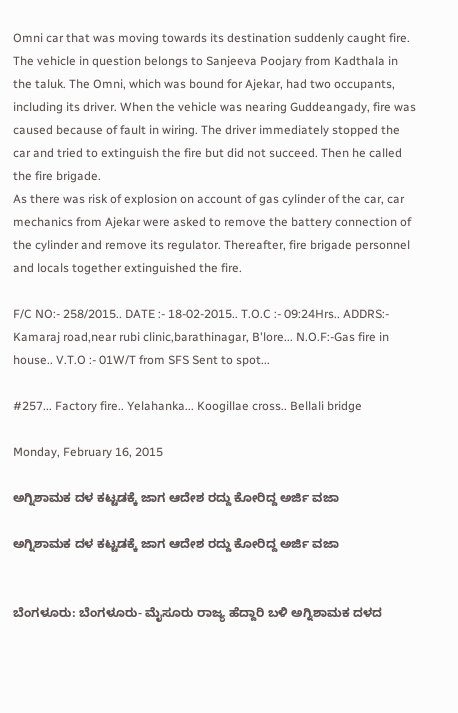Omni car that was moving towards its destination suddenly caught fire.
The vehicle in question belongs to Sanjeeva Poojary from Kadthala in the taluk. The Omni, which was bound for Ajekar, had two occupants, including its driver. When the vehicle was nearing Guddeangady, fire was caused because of fault in wiring. The driver immediately stopped the car and tried to extinguish the fire but did not succeed. Then he called the fire brigade.
As there was risk of explosion on account of gas cylinder of the car, car mechanics from Ajekar were asked to remove the battery connection of the cylinder and remove its regulator. Thereafter, fire brigade personnel and locals together extinguished the fire.

F/C NO:- 258/2015.. DATE :- 18-02-2015.. T.O.C :- 09:24Hrs.. ADDRS:- Kamaraj road,near rubi clinic,barathinagar, B'lore... N.O.F:-Gas fire in house.. V.T.O :- 01W/T from SFS Sent to spot...

#257... Factory fire.. Yelahanka... Koogillae cross.. Bellali bridge

Monday, February 16, 2015

ಅಗ್ನಿಶಾಮಕ ದಳ ಕಟ್ಟಡಕ್ಕೆ ಜಾಗ ಆದೇಶ ರದ್ದು ಕೋರಿದ್ದ ಅರ್ಜಿ ವಜಾ

ಅಗ್ನಿಶಾಮಕ ದಳ ಕಟ್ಟಡಕ್ಕೆ ಜಾಗ ಆದೇಶ ರದ್ದು ಕೋರಿದ್ದ ಅರ್ಜಿ ವಜಾ


ಬೆಂಗಳೂರು: ಬೆಂಗಳೂರು- ಮೈಸೂರು ರಾಜ್ಯ ಹೆದ್ದಾರಿ ಬಳಿ ಅಗ್ನಿಶಾಮಕ ದಳದ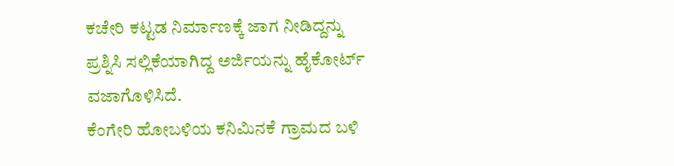ಕಚೇರಿ ಕಟ್ಟಡ ನಿರ್ಮಾಣಕ್ಕೆ ಜಾಗ ನೀಡಿದ್ದನ್ನು ಪ್ರಶ್ನಿಸಿ ಸಲ್ಲಿಕೆಯಾಗಿದ್ದ ಅರ್ಜಿಯನ್ನು ಹೈಕೋರ್ಟ್ ವಜಾಗೊಳಿಸಿದೆ.
ಕೆಂಗೇರಿ ಹೋಬಳಿಯ ಕನಿಮಿನಕೆ ಗ್ರಾಮದ ಬಳಿ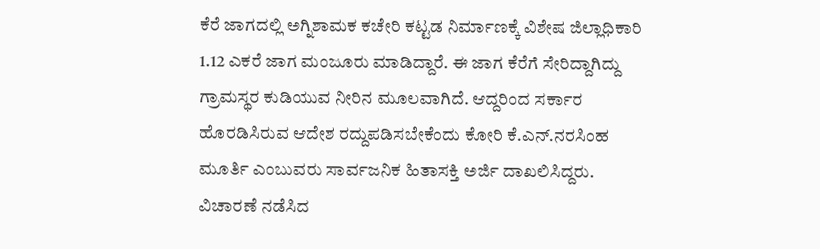ಕೆರೆ ಜಾಗದಲ್ಲಿ ಅಗ್ನಿಶಾಮಕ ಕಚೇರಿ ಕಟ್ಟಡ ನಿರ್ಮಾಣಕ್ಕೆ ವಿಶೇಷ ಜಿಲ್ಲಾಧಿಕಾರಿ 1.12 ಎಕರೆ ಜಾಗ ಮಂಜೂರು ಮಾಡಿದ್ದಾರೆ. ಈ ಜಾಗ ಕೆರೆಗೆ ಸೇರಿದ್ದಾಗಿದ್ದು ಗ್ರಾಮಸ್ಥರ ಕುಡಿಯುವ ನೀರಿನ ಮೂಲವಾಗಿದೆ. ಆದ್ದರಿಂದ ಸರ್ಕಾರ ಹೊರಡಿಸಿರುವ ಆದೇಶ ರದ್ದುಪಡಿಸಬೇಕೆಂದು ಕೋರಿ ಕೆ.ಎನ್.ನರಸಿಂಹ ಮೂರ್ತಿ ಎಂಬುವರು ಸಾರ್ವಜನಿಕ ಹಿತಾಸಕ್ತಿ ಅರ್ಜಿ ದಾಖಲಿಸಿದ್ದರು. ವಿಚಾರಣೆ ನಡೆಸಿದ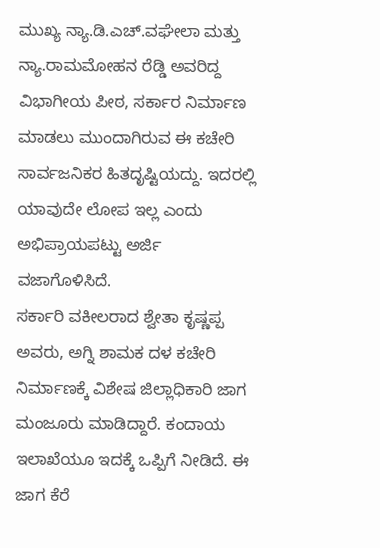ಮುಖ್ಯ ನ್ಯಾ.ಡಿ.ಎಚ್.ವಘೇಲಾ ಮತ್ತು ನ್ಯಾ.ರಾಮಮೋಹನ ರೆಡ್ಡಿ ಅವರಿದ್ದ ವಿಭಾಗೀಯ ಪೀಠ, ಸರ್ಕಾರ ನಿರ್ಮಾಣ ಮಾಡಲು ಮುಂದಾಗಿರುವ ಈ ಕಚೇರಿ ಸಾರ್ವಜನಿಕರ ಹಿತದೃಷ್ಟಿಯದ್ದು. ಇದರಲ್ಲಿ ಯಾವುದೇ ಲೋಪ ಇಲ್ಲ ಎಂದು ಅಭಿಪ್ರಾಯಪಟ್ಟು ಅರ್ಜಿ ವಜಾಗೊಳಿಸಿದೆ.
ಸರ್ಕಾರಿ ವಕೀಲರಾದ ಶ್ವೇತಾ ಕೃಷ್ಣಪ್ಪ ಅವರು, ಅಗ್ನಿ ಶಾಮಕ ದಳ ಕಚೇರಿ ನಿರ್ಮಾಣಕ್ಕೆ ವಿಶೇಷ ಜಿಲ್ಲಾಧಿಕಾರಿ ಜಾಗ ಮಂಜೂರು ಮಾಡಿದ್ದಾರೆ. ಕಂದಾಯ ಇಲಾಖೆಯೂ ಇದಕ್ಕೆ ಒಪ್ಪಿಗೆ ನೀಡಿದೆ. ಈ ಜಾಗ ಕೆರೆ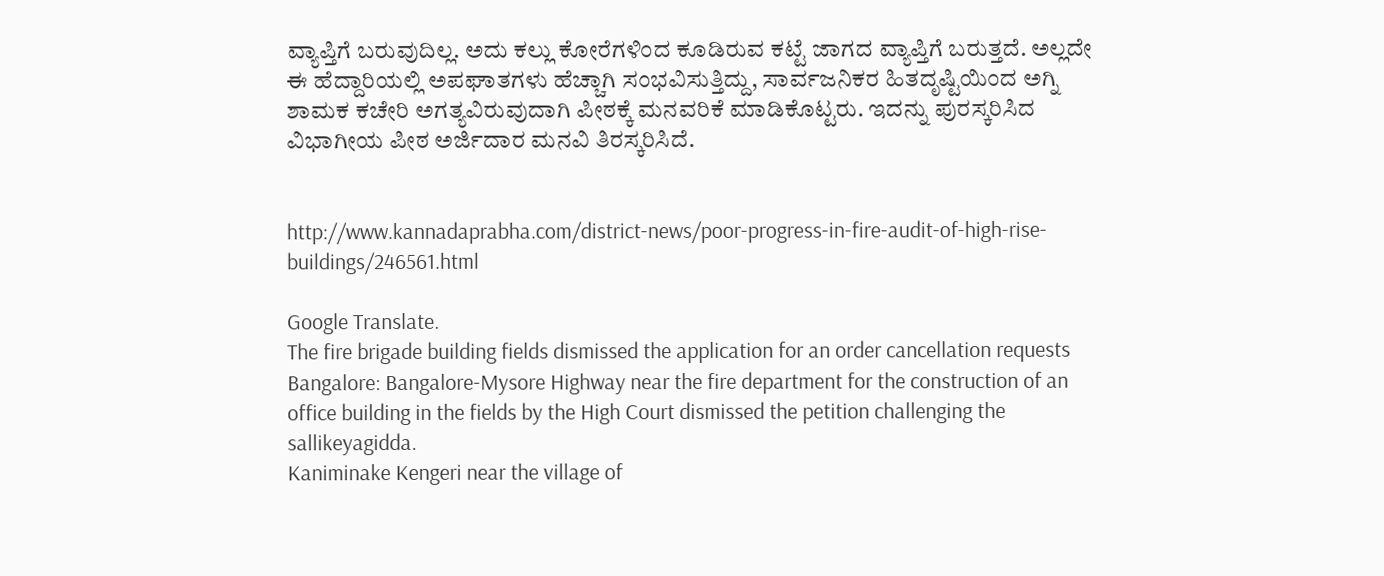ವ್ಯಾಪ್ತಿಗೆ ಬರುವುದಿಲ್ಲ. ಅದು ಕಲ್ಲು ಕೋರೆಗಳಿಂದ ಕೂಡಿರುವ ಕಟ್ಟೆ ಜಾಗದ ವ್ಯಾಪ್ತಿಗೆ ಬರುತ್ತದೆ. ಅಲ್ಲದೇ ಈ ಹೆದ್ದಾರಿಯಲ್ಲಿ ಅಪಘಾತಗಳು ಹೆಚ್ಚಾಗಿ ಸಂಭವಿಸುತ್ತಿದ್ದು, ಸಾರ್ವಜನಿಕರ ಹಿತದೃಷ್ಟಿಯಿಂದ ಅಗ್ನಿ ಶಾಮಕ ಕಚೇರಿ ಅಗತ್ಯವಿರುವುದಾಗಿ ಪೀಠಕ್ಕೆ ಮನವರಿಕೆ ಮಾಡಿಕೊಟ್ಟರು. ಇದನ್ನು ಪುರಸ್ಕರಿಸಿದ ವಿಭಾಗೀಯ ಪೀಠ ಅರ್ಜಿದಾರ ಮನವಿ ತಿರಸ್ಕರಿಸಿದೆ.


http://www.kannadaprabha.com/district-news/poor-progress-in-fire-audit-of-high-rise-buildings/246561.html

Google Translate.
The fire brigade building fields dismissed the application for an order cancellation requests
Bangalore: Bangalore-Mysore Highway near the fire department for the construction of an office building in the fields by the High Court dismissed the petition challenging the sallikeyagidda.
Kaniminake Kengeri near the village of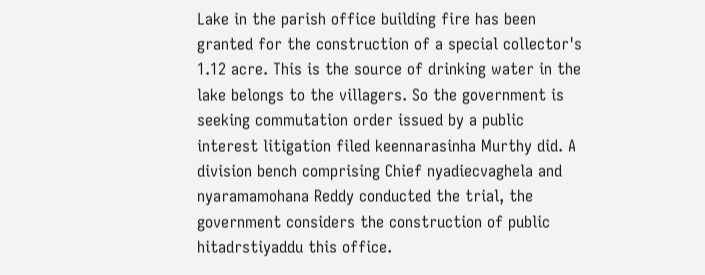Lake in the parish office building fire has been granted for the construction of a special collector's 1.12 acre. This is the source of drinking water in the lake belongs to the villagers. So the government is seeking commutation order issued by a public interest litigation filed keennarasinha Murthy did. A division bench comprising Chief nyadiecvaghela and nyaramamohana Reddy conducted the trial, the government considers the construction of public hitadrstiyaddu this office.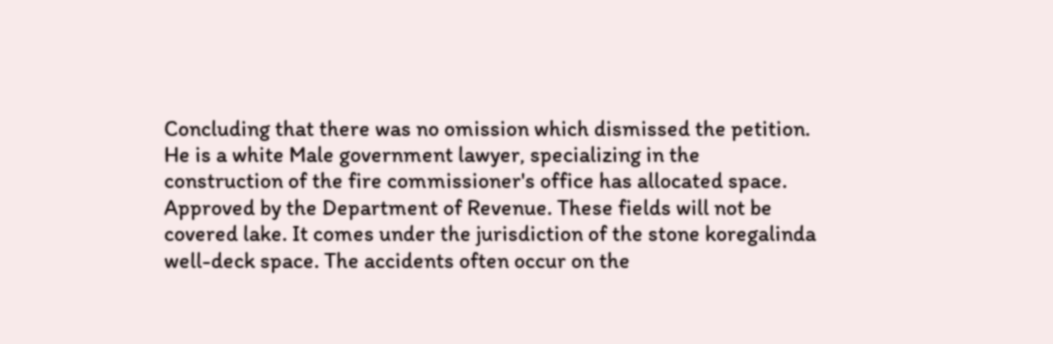Concluding that there was no omission which dismissed the petition.
He is a white Male government lawyer, specializing in the construction of the fire commissioner's office has allocated space. Approved by the Department of Revenue. These fields will not be covered lake. It comes under the jurisdiction of the stone koregalinda well-deck space. The accidents often occur on the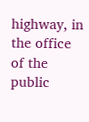highway, in the office of the public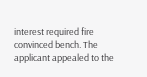interest required fire convinced bench. The applicant appealed to the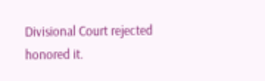Divisional Court rejected honored it.